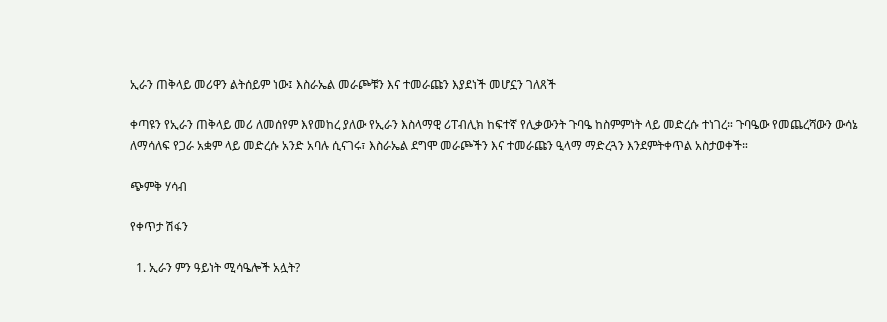ኢራን ጠቅላይ መሪዋን ልትሰይም ነው፤ እስራኤል መራጮቹን እና ተመራጩን እያደነች መሆኗን ገለጸች

ቀጣዩን የኢራን ጠቅላይ መሪ ለመሰየም እየመከረ ያለው የኢራን እስላማዊ ሪፐብሊክ ከፍተኛ የሊቃውንት ጉባዔ ከስምምነት ላይ መድረሱ ተነገረ። ጉባዔው የመጨረሻውን ውሳኔ ለማሳለፍ የጋራ አቋም ላይ መድረሱ አንድ አባሉ ሲናገሩ፣ እስራኤል ደግሞ መራጮችን እና ተመራጩን ዒላማ ማድረጓን እንደምትቀጥል አስታወቀች።

ጭምቅ ሃሳብ

የቀጥታ ሽፋን

  1. ኢራን ምን ዓይነት ሚሳዔሎች አሏት?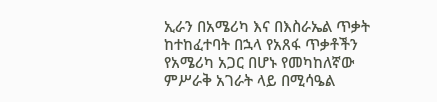ኢራን በአሜሪካ እና በእስራኤል ጥቃት ከተከፈተባት በኋላ የአጸፋ ጥቃቶችን የአሜሪካ አጋር በሆኑ የመካከለኛው ምሥራቅ አገራት ላይ በሚሳዔል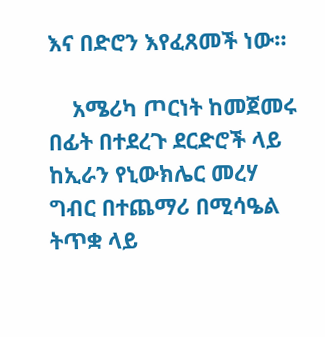እና በድሮን እየፈጸመች ነው።

    አሜሪካ ጦርነት ከመጀመሩ በፊት በተደረጉ ደርድሮች ላይ ከኢራን የኒውክሌር መረሃ ግብር በተጨማሪ በሚሳዔል ትጥቋ ላይ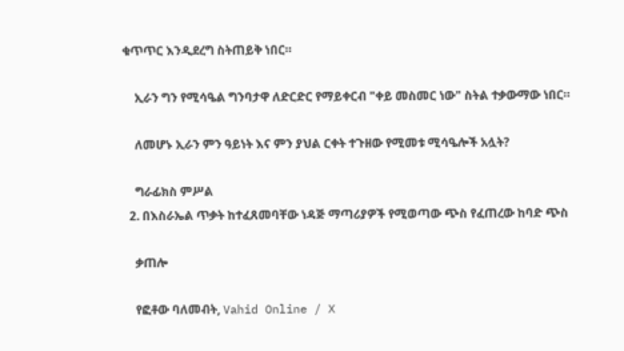ቁጥጥር እንዲደረግ ስትጠይቅ ነበር።

    ኢራን ግን የሚሳዔል ግንባታዋ ለድርድር የማይቀርብ "ቀይ መስመር ነው" ስትል ተቃውማው ነበር።

    ለመሆኑ ኢራን ምን ዓይነት እና ምን ያህል ርቀት ተጉዘው የሚመቱ ሚሳዔሎች አሏት?

    ግራፊክስ ምሥል
  2. በእስራኤል ጥቃት ከተፈጸመባቸው ነዳጅ ማጣሪያዎች የሚወጣው ጭስ የፈጠረው ከባድ ጭስ

    ቃጠሎ

    የፎቶው ባለመብት, Vahid Online / X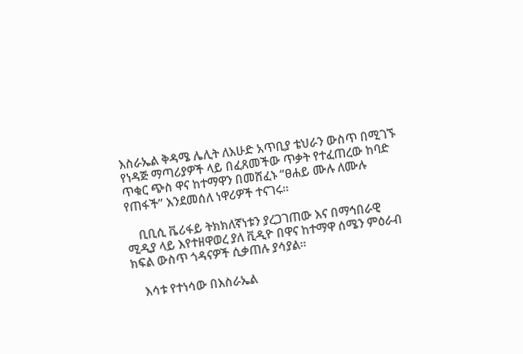እስራኤል ቅዳሜ ሌሊት ለእሁድ አጥቢያ ቴህራን ውስጥ በሚገኙ የነዳጅ ማጣሪያዎች ላይ በፈጸመችው ጥቃት የተፈጠረው ከባድ ጥቁር ጭስ ዋና ከተማዋን በመሸፈኑ “ፀሐይ ሙሉ ለሙሉ የጠፋች” እንደመሰለ ነዋሪዎች ተናገሩ።

    ቢቢሲ ቬሪፋይ ትክክለኛነቱን ያረጋገጠው እና በማኅበራዊ ሚዲያ ላይ እየተዘዋወረ ያለ ቪዲዮ በዋና ከተማዋ ሰሜን ምዕራብ ክፍል ውስጥ ጎዳናዎች ሲቃጠሉ ያሳያል።

    እሳቱ የተነሳው በእስራኤል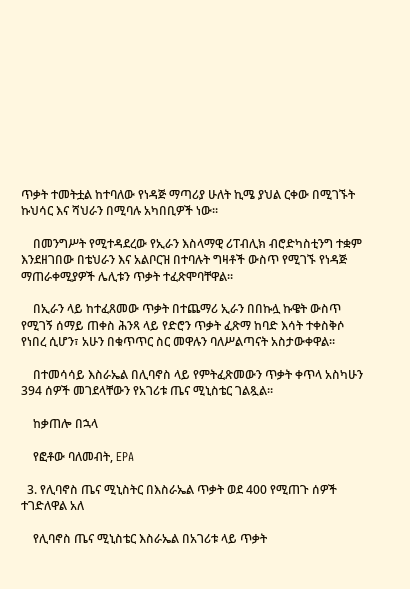ጥቃት ተመትቷል ከተባለው የነዳጅ ማጣሪያ ሁለት ኪሜ ያህል ርቀው በሚገኙት ኩህሳር እና ሻህራን በሚባሉ አካበቢዎች ነው።

    በመንግሥት የሚተዳደረው የኢራን እስላማዊ ሪፐብሊክ ብሮድካስቲንግ ተቋም እንደዘገበው በቴህራን እና አልቦርዝ በተባሉት ግዛቶች ውስጥ የሚገኙ የነዳጅ ማጠራቀሚያዎች ሌሊቱን ጥቃት ተፈጽሞባቸዋል።

    በኢራን ላይ ከተፈጸመው ጥቃት በተጨማሪ ኢራን በበኩሏ ኩዌት ውስጥ የሚገኝ ሰማይ ጠቀስ ሕንጻ ላይ የድሮን ጥቃት ፈጽማ ከባድ እሳት ተቀስቅሶ የነበረ ሲሆን፣ አሁን በቁጥጥር ስር መዋሉን ባለሥልጣናት አስታውቀዋል።

    በተመሳሳይ እስራኤል በሊባኖስ ላይ የምትፈጽመውን ጥቃት ቀጥላ አስካሁን 394 ሰዎች መገደላቸውን የአገሪቱ ጤና ሚኒስቴር ገልጿል።

    ከቃጠሎ በኋላ

    የፎቶው ባለመብት, EPA

  3. የሊባኖስ ጤና ሚኒስትር በእስራኤል ጥቃት ወደ 400 የሚጠጉ ሰዎች ተገድለዋል አለ

    የሊባኖስ ጤና ሚኒስቴር እስራኤል በአገሪቱ ላይ ጥቃት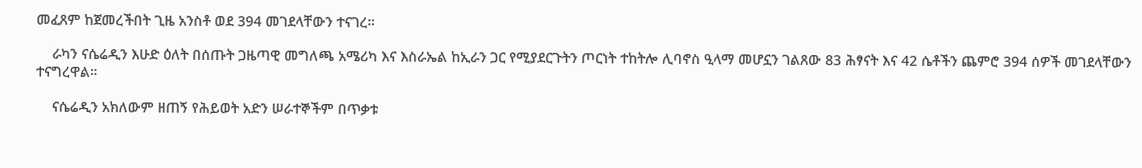መፈጸም ከጀመረችበት ጊዜ አንስቶ ወደ 394 መገደላቸውን ተናገረ።

    ራካን ናሴሬዲን እሁድ ዕለት በሰጡት ጋዜጣዊ መግለጫ አሜሪካ እና እስራኤል ከኢራን ጋር የሚያደርጉትን ጦርነት ተከትሎ ሊባኖስ ዒላማ መሆኗን ገልጸው 83 ሕፃናት እና 42 ሴቶችን ጨምሮ 394 ሰዎች መገደላቸውን ተናግረዋል።

    ናሴሬዲን አክለውም ዘጠኝ የሕይወት አድን ሠራተኞችም በጥቃቱ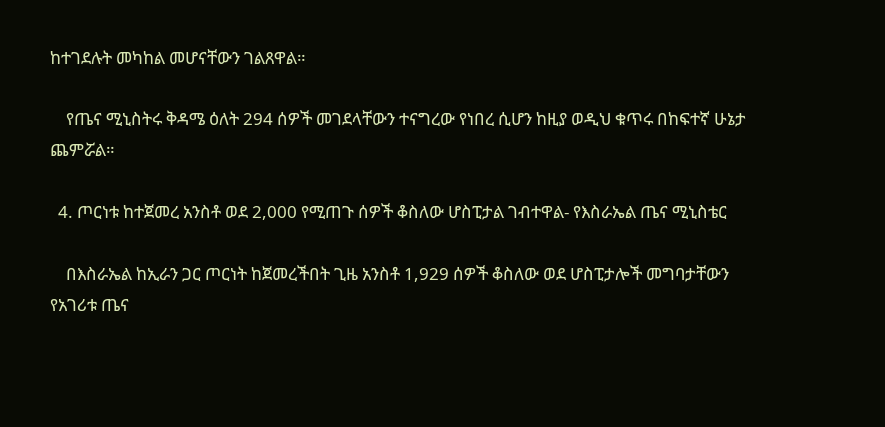ከተገደሉት መካከል መሆናቸውን ገልጸዋል።

    የጤና ሚኒስትሩ ቅዳሜ ዕለት 294 ሰዎች መገደላቸውን ተናግረው የነበረ ሲሆን ከዚያ ወዲህ ቁጥሩ በከፍተኛ ሁኔታ ጨምሯል።

  4. ጦርነቱ ከተጀመረ አንስቶ ወደ 2,000 የሚጠጉ ሰዎች ቆስለው ሆስፒታል ገብተዋል- የእስራኤል ጤና ሚኒስቴር

    በእስራኤል ከኢራን ጋር ጦርነት ከጀመረችበት ጊዜ አንስቶ 1,929 ሰዎች ቆስለው ወደ ሆስፒታሎች መግባታቸውን የአገሪቱ ጤና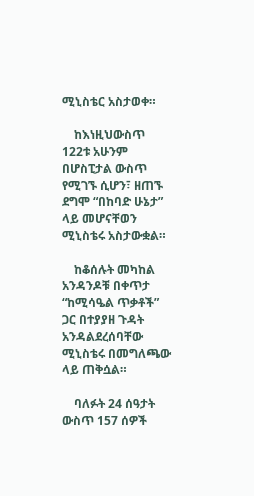ሚኒስቴር አስታወቀ።

    ከእነዚህውስጥ 122ቱ አሁንም በሆስፒታል ውስጥ የሚገኙ ሲሆን፣ ዘጠኙ ደግሞ “በከባድ ሁኔታ” ላይ መሆናቸወን ሚኒስቴሩ አስታውቋል።

    ከቆሰሉት መካከል አንዳንዶቹ በቀጥታ “ከሚሳዔል ጥቃቶች” ጋር በተያያዘ ጉዳት አንዳልደረሰባቸው ሚኒስቴሩ በመግለጫው ላይ ጠቅሷል።

    ባለፉት 24 ሰዓታት ውስጥ 157 ሰዎች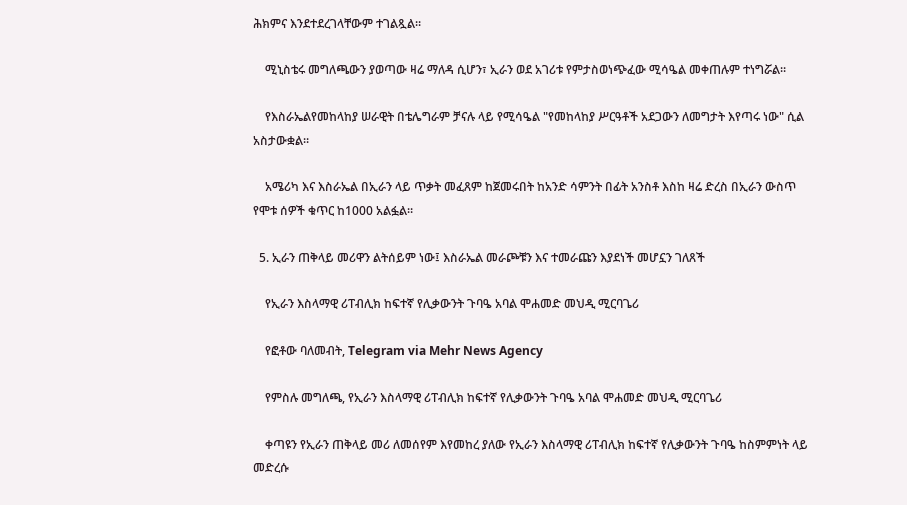ሕክምና እንደተደረገላቸውም ተገልጿል።

    ሚኒስቴሩ መግለጫውን ያወጣው ዛሬ ማለዳ ሲሆን፣ ኢራን ወደ አገሪቱ የምታስወነጭፈው ሚሳዔል መቀጠሉም ተነግሯል።

    የእስራኤልየመከላከያ ሠራዊት በቴሌግራም ቻናሉ ላይ የሚሳዔል "የመከላከያ ሥርዓቶች አደጋውን ለመግታት እየጣሩ ነው" ሲል አስታውቋል።

    አሜሪካ እና እስራኤል በኢራን ላይ ጥቃት መፈጸም ከጀመሩበት ከአንድ ሳምንት በፊት አንስቶ እስከ ዛሬ ድረስ በኢራን ውስጥ የሞቱ ሰዎች ቁጥር ከ1000 አልፏል።

  5. ኢራን ጠቅላይ መሪዋን ልትሰይም ነው፤ እስራኤል መራጮቹን እና ተመራጩን እያደነች መሆኗን ገለጸች

    የኢራን እስላማዊ ሪፐብሊክ ከፍተኛ የሊቃውንት ጉባዔ አባል ሞሐመድ መህዲ ሚርባጌሪ

    የፎቶው ባለመብት, Telegram via Mehr News Agency

    የምስሉ መግለጫ, የኢራን እስላማዊ ሪፐብሊክ ከፍተኛ የሊቃውንት ጉባዔ አባል ሞሐመድ መህዲ ሚርባጌሪ

    ቀጣዩን የኢራን ጠቅላይ መሪ ለመሰየም እየመከረ ያለው የኢራን እስላማዊ ሪፐብሊክ ከፍተኛ የሊቃውንት ጉባዔ ከስምምነት ላይ መድረሱ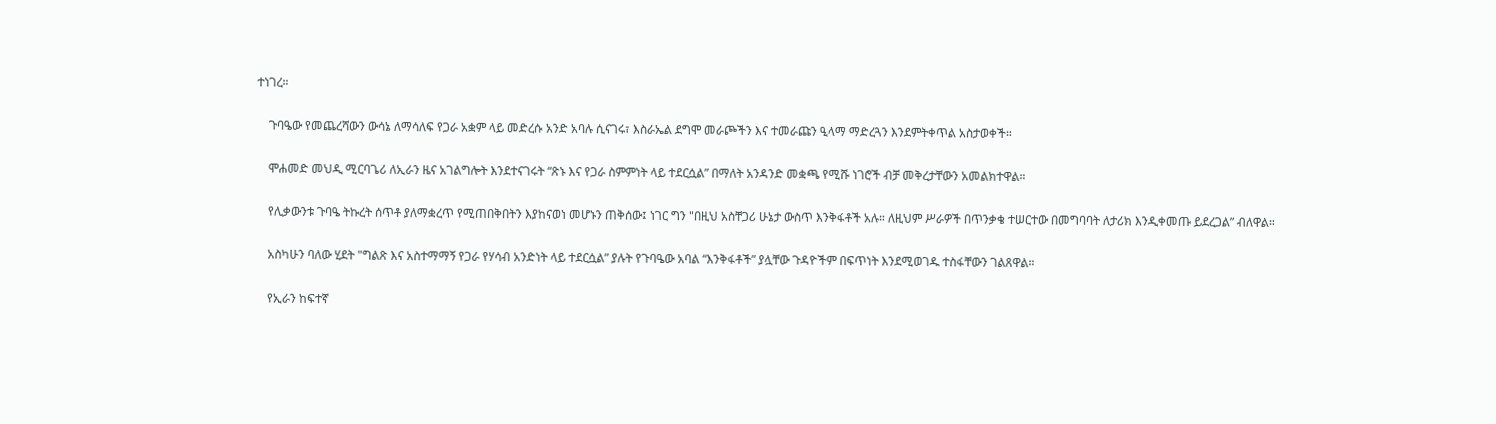ተነገረ።

    ጉባዔው የመጨረሻውን ውሳኔ ለማሳለፍ የጋራ አቋም ላይ መድረሱ አንድ አባሉ ሲናገሩ፣ እስራኤል ደግሞ መራጮችን እና ተመራጩን ዒላማ ማድረጓን እንደምትቀጥል አስታወቀች።

    ሞሐመድ መህዲ ሚርባጌሪ ለኢራን ዜና አገልግሎት እንደተናገሩት “ጽኑ እና የጋራ ስምምነት ላይ ተደርሷል” በማለት አንዳንድ መቋጫ የሚሹ ነገሮች ብቻ መቅረታቸውን አመልክተዋል።

    የሊቃውንቱ ጉባዔ ትኩረት ሰጥቶ ያለማቋረጥ የሚጠበቅበትን እያከናወነ መሆኑን ጠቅሰው፤ ነገር ግን "በዚህ አስቸጋሪ ሁኔታ ውስጥ እንቅፋቶች አሉ። ለዚህም ሥራዎች በጥንቃቄ ተሠርተው በመግባባት ለታሪክ እንዲቀመጡ ይደረጋል” ብለዋል።

    አስካሁን ባለው ሂደት "ግልጽ እና አስተማማኝ የጋራ የሃሳብ አንድነት ላይ ተደርሷል” ያሉት የጉባዔው አባል “እንቅፋቶች” ያሏቸው ጉዳዮችም በፍጥነት እንደሚወገዱ ተስፋቸውን ገልጸዋል።

    የኢራን ከፍተኛ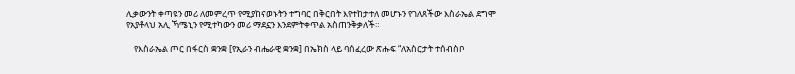ሊቃውንት ቀጣዩን መሪ ለመምረጥ የሚያከናወኑትን ተግባር በቅርበት እየተከታተለ መሆኑን የገለጸችው እስራኤል ደግሞ የአያቶላህ አሊ ኻሜኒን የሚተካውን መሪ ማደኗን እንደምትቀጥል አስጠንቅቃለች።

    የእስራኤል ጦር በፋርስ ቋንቋ [የኢራን ብሔራዊ ቋንቋ] በኤክስ ላይ ባሰፈረው ጽሑፍ “ለአስርታት ተሰብስቦ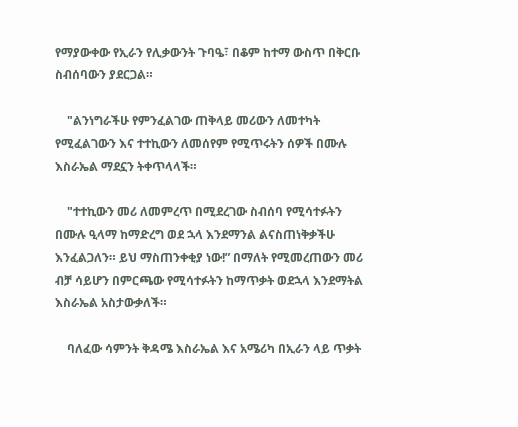የማያውቀው የኢራን የሊቃውንት ጉባዔ፣ በቆም ከተማ ውስጥ በቅርቡ ስብሰባውን ያደርጋል።

    "ልንነግራችሁ የምንፈልገው ጠቅላይ መሪውን ለመተካት የሚፈልገውን እና ተተኪውን ለመሰየም የሚጥሩትን ሰዎች በሙሉ እስራኤል ማደኗን ትቀጥላላች።

    "ተተኪውን መሪ ለመምረጥ በሚደረገው ስብሰባ የሚሳተፉትን በሙሉ ዒላማ ከማድረግ ወደ ኋላ እንደማንል ልናስጠነቅቃችሁ እንፈልጋለን። ይህ ማስጠንቀቂያ ነው!” በማለት የሚመረጠውን መሪ ብቻ ሳይሆን በምርጫው የሚሳተፉትን ከማጥቃት ወደኋላ እንደማትል እስራኤል አስታውቃለች።

    ባለፈው ሳምንት ቅዳሜ እስራኤል እና አሜሪካ በኢራን ላይ ጥቃት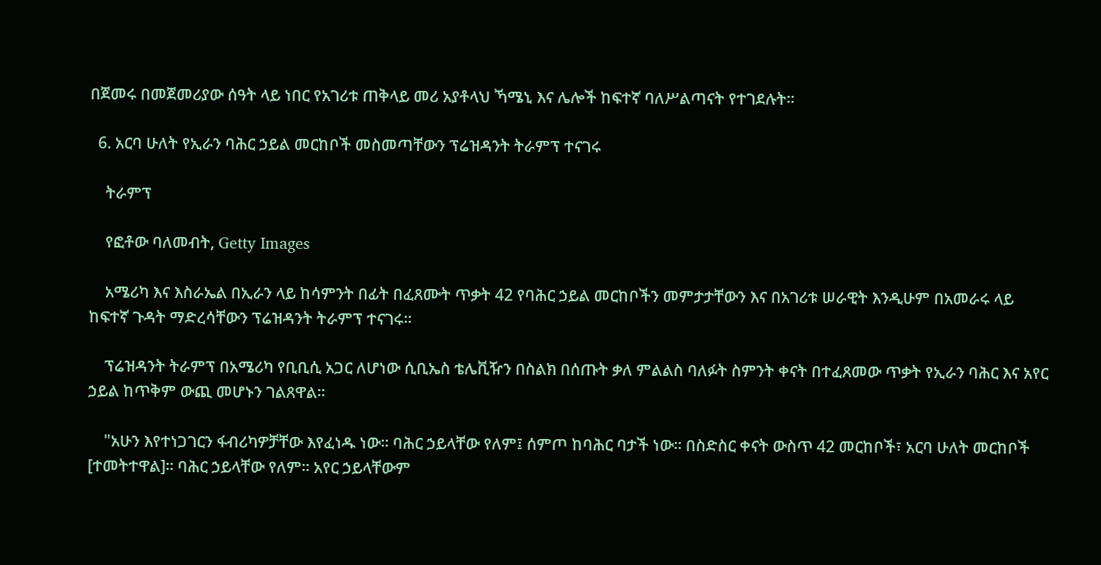በጀመሩ በመጀመሪያው ሰዓት ላይ ነበር የአገሪቱ ጠቅላይ መሪ አያቶላህ ኻሜኒ እና ሌሎች ከፍተኛ ባለሥልጣናት የተገደሉት።

  6. አርባ ሁለት የኢራን ባሕር ኃይል መርከቦች መስመጣቸውን ፕሬዝዳንት ትራምፕ ተናገሩ

    ትራምፕ

    የፎቶው ባለመብት, Getty Images

    አሜሪካ እና እስራኤል በኢራን ላይ ከሳምንት በፊት በፈጸሙት ጥቃት 42 የባሕር ኃይል መርከቦችን መምታታቸውን እና በአገሪቱ ሠራዊት እንዲሁም በአመራሩ ላይ ከፍተኛ ጉዳት ማድረሳቸውን ፕሬዝዳንት ትራምፕ ተናገሩ።

    ፕሬዝዳንት ትራምፕ በአሜሪካ የቢቢሲ አጋር ለሆነው ሲቢኤስ ቴሌቪዥን በስልክ በሰጡት ቃለ ምልልስ ባለፉት ስምንት ቀናት በተፈጸመው ጥቃት የኢራን ባሕር እና አየር ኃይል ከጥቅም ውጪ መሆኑን ገልጸዋል።

    "አሁን እየተነጋገርን ፋብሪካዎቻቸው እየፈነዱ ነው። ባሕር ኃይላቸው የለም፤ ሰምጦ ከባሕር ባታች ነው። በስድስር ቀናት ውስጥ 42 መርከቦች፣ አርባ ሁለት መርከቦች [ተመትተዋል]። ባሕር ኃይላቸው የለም። አየር ኃይላቸውም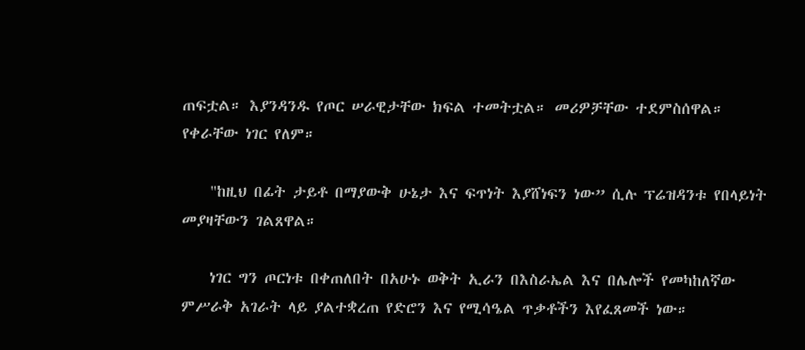ጠፍቷል። እያንዳንዱ የጦር ሠራዊታቸው ክፍል ተመትቷል። መሪዎቻቸው ተደምስሰዋል። የቀራቸው ነገር የለም።

    "ከዚህ በፊት ታይቶ በማያውቅ ሁኔታ እና ፍጥነት እያሸነፍን ነው” ሲሉ ፕሬዝዳንቱ የበላይነት መያዛቸውን ገልጸዋል።

    ነገር ግን ጦርነቱ በቀጠለበት በአሁኑ ወቅት ኢራን በእስራኤል እና በሌሎች የመካከለኛው ምሥራቅ አገራት ላይ ያልተቋረጠ የድሮን እና የሚሳዔል ጥቃቶችን እየፈጸመች ነው።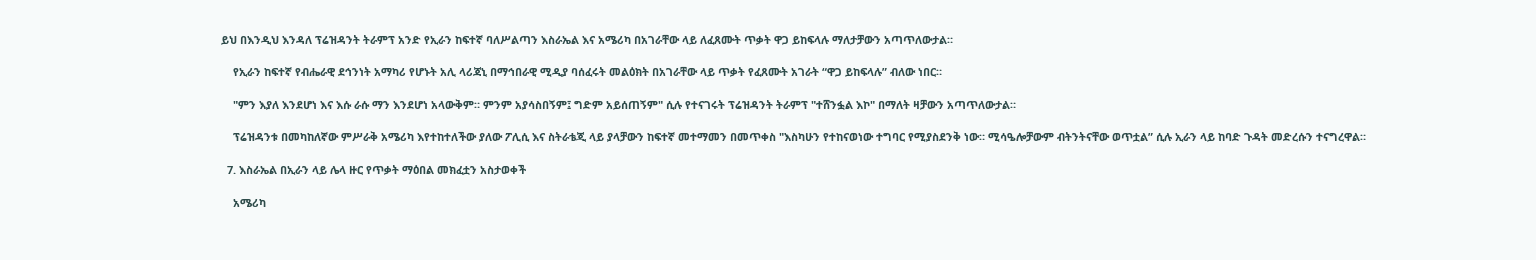ይህ በእንዲህ እንዳለ ፕሬዝዳንት ትራምፕ አንድ የኢራን ከፍተኛ ባለሥልጣን እስራኤል እና አሜሪካ በአገራቸው ላይ ለፈጸሙት ጥቃት ዋጋ ይከፍላሉ ማለታቻውን አጣጥለውታል።

    የኢራን ከፍተኛ የብሔራዊ ደኅንነት አማካሪ የሆኑት አሊ ላሪጃኒ በማኅበራዊ ሚዲያ ባሰፈሩት መልዕክት በአገራቸው ላይ ጥቃት የፈጸሙት አገራት “ዋጋ ይከፍላሉ” ብለው ነበር።

    "ምን እያለ እንደሆነ እና እሱ ራሱ ማን እንደሆነ አላውቅም። ምንም አያሳስበኝም፤ ግድም አይሰጠኝም" ሲሉ የተናገሩት ፕሬዝዳንት ትራምፕ "ተሸንፏል እኮ" በማለት ዛቻውን አጣጥለውታል።

    ፕሬዝዳንቱ በመካከለኛው ምሥራቅ አሜሪካ እየተከተለችው ያለው ፖሊሲ እና ስትራቴጂ ላይ ያላቻውን ከፍተኛ መተማመን በመጥቀስ "እስካሁን የተከናወነው ተግባር የሚያስደንቅ ነው። ሚሳዔሎቻውም ብትንትናቸው ወጥቷል” ሲሉ ኢራን ላይ ከባድ ጉዳት መድረሱን ተናግረዋል።

  7. እስራኤል በኢራን ላይ ሌላ ዙር የጥቃት ማዕበል መክፈቷን አስታወቀች

    አሜሪካ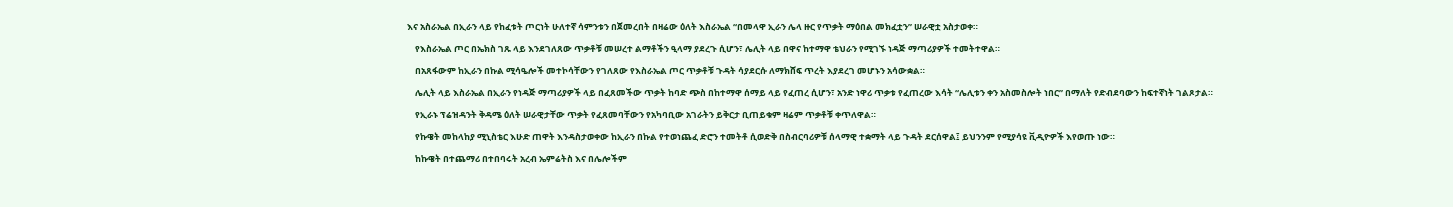እና አስራኤል በኢራን ላይ የከፈቱት ጦርነት ሁለተኛ ሳምንቱን በጀመረበት በዛሬው ዕለት እስራኤል “በመላዋ ኢራን ሌላ ዙር የጥቃት ማዕበል መክፈቷን” ሠራዊቷ አስታወቀ።

    የእስራኤል ጦር በኤክስ ገጹ ላይ እንደገለጸው ጥቃቶቹ መሠረተ ልማቶችን ዒላማ ያደረጉ ሲሆን፣ ሌሊት ላይ በዋና ከተማዋ ቴህራን የሚገኙ ነዳጅ ማጣሪያዎች ተመትተዋል።

    በአጸፋውም ከኢራን በኩል ሚሳዔሎች መተኮሳቸውን የገለጸው የእስራኤል ጦር ጥቃቶቹ ጉዳት ሳያደርሱ ለማክሸፍ ጥረት እያደረገ መሆኑን አሳውቋል።

    ሌሊት ላይ እስራኤል በኢራን የነዳጅ ማጣሪያዎች ላይ በፈጸመችው ጥቃት ከባድ ጭስ በከተማዋ ሰማይ ላይ የፈጠረ ሲሆን፣ አንድ ነዋሪ ጥቃቱ የፈጠረው እሳት “ሌሊቱን ቀን አስመስሎት ነበር” በማለት የድብደባውን ከፍተኛነት ገልጾታል።

    የኢራኑ ፕሬዝዳንት ቅዳሜ ዕለት ሠራዊታቸው ጥቃት የፈጸመባቸውን የአካባቢው አገራትን ይቅርታ ቢጠይቁም ዛሬም ጥቃቶቹ ቀጥለዋል።

    የኩዌት መከላከያ ሚኒስቴር እሁድ ጠዋት እንዳስታወቀው ከኢራን በኩል የተወነጨፈ ድሮን ተመትቶ ሲወድቅ በስብርባሪዎቹ ሰላማዊ ተቋማት ላይ ጉዳት ደርሰዋል፤ ይህንንም የሚያሳዩ ቪዲዮዎች እየወጡ ነው።

    ከኩዌት በተጨማሪ በተበባሩት አረብ ኤምሬትስ እና በሌሎችም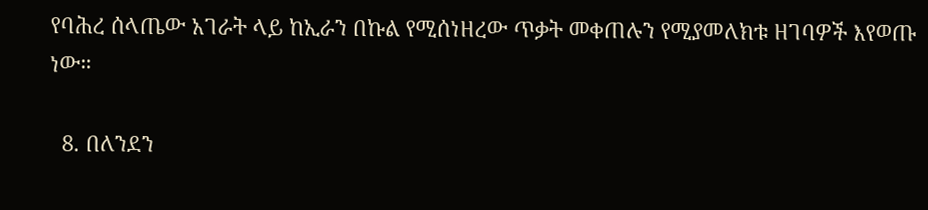የባሕረ ሰላጤው አገራት ላይ ከኢራን በኩል የሚሰነዘረው ጥቃት መቀጠሉን የሚያመለክቱ ዘገባዎች እየወጡ ነው።

  8. በለንደን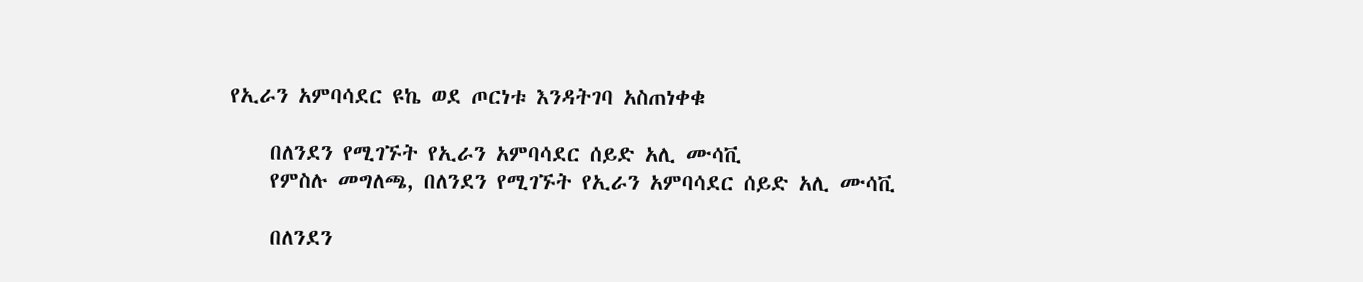የኢራን አምባሳደር ዩኬ ወደ ጦርነቱ እንዳትገባ አስጠነቀቁ

    በለንደን የሚገኙት የኢራን አምባሳደር ሰይድ አሊ ሙሳቪ
    የምስሉ መግለጫ, በለንደን የሚገኙት የኢራን አምባሳደር ሰይድ አሊ ሙሳቪ

    በለንደን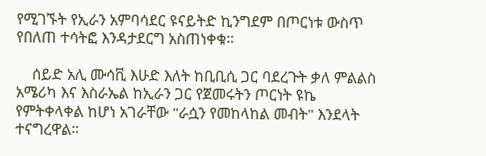የሚገኙት የኢራን አምባሳደር ዩናይትድ ኪንግደም በጦርነቱ ውስጥ የበለጠ ተሳትፎ እንዳታደርግ አስጠነቀቁ።

    ሰይድ አሊ ሙሳቪ እሁድ እለት ከቢቢሲ ጋር ባደረጉት ቃለ ምልልስ አሜሪካ እና እስራኤል ከኢራን ጋር የጀመሩትን ጦርነት ዩኬ የምትቀላቀል ከሆነ አገራቸው "ራሷን የመከላከል መብት" እንደላት ተናግረዋል።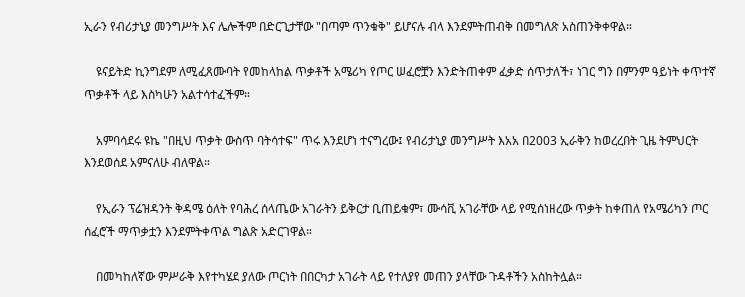ኢራን የብሪታኒያ መንግሥት እና ሌሎችም በድርጊታቸው "በጣም ጥንቁቅ" ይሆናሉ ብላ እንደምትጠብቅ በመግለጽ አስጠንቅቀዋል።

    ዩናይትድ ኪንግደም ለሚፈጸሙባት የመከላከል ጥቃቶች አሜሪካ የጦር ሠፈሮቿን እንድትጠቀም ፈቃድ ሰጥታለች፣ ነገር ግን በምንም ዓይነት ቀጥተኛ ጥቃቶች ላይ እስካሁን አልተሳተፈችም።

    አምባሳደሩ ዩኬ "በዚህ ጥቃት ውስጥ ባትሳተፍ" ጥሩ እንደሆነ ተናግረው፤ የብሪታኒያ መንግሥት እአአ በ2003 ኢራቅን ከወረረበት ጊዜ ትምህርት እንደወሰደ አምናለሁ ብለዋል።

    የኢራን ፕሬዝዳንት ቅዳሜ ዕለት የባሕረ ሰላጤው አገራትን ይቅርታ ቢጠይቁም፣ ሙሳቪ አገራቸው ላይ የሚሰነዘረው ጥቃት ከቀጠለ የአሜሪካን ጦር ሰፈሮች ማጥቃቷን እንደምትቀጥል ግልጽ አድርገዋል።

    በመካከለኛው ምሥራቅ እየተካሄደ ያለው ጦርነት በበርካታ አገራት ላይ የተለያየ መጠን ያላቸው ጉዳቶችን አስከትሏል።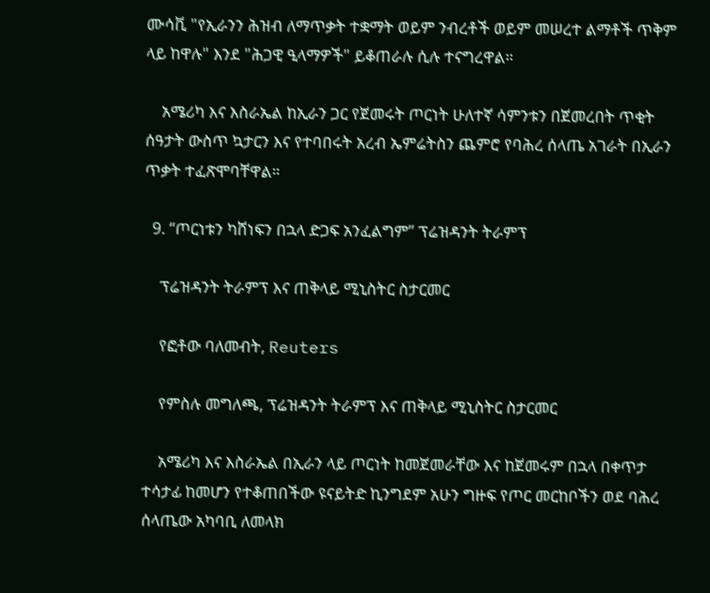ሙሳቪ "የኢራንን ሕዝብ ለማጥቃት ተቋማት ወይም ንብረቶች ወይም መሠረተ ልማቶች ጥቅም ላይ ከዋሉ" እንደ "ሕጋዊ ዒላማዎች" ይቆጠራሉ ሲሉ ተናግረዋል።

    አሜሪካ እና እስራኤል ከኢራን ጋር የጀመሩት ጦርነት ሁለተኛ ሳምንቱን በጀመረበት ጥቂት ሰዓታት ውስጥ ኳታርን እና የተባበሩት አረብ ኤምሬትስን ጨምሮ የባሕረ ሰላጤ አገራት በኢራን ጥቃት ተፈጽሞባቸዋል።

  9. “ጦርነቱን ካሸነፍን በኋላ ድጋፍ አንፈልግም” ፕሬዝዳንት ትራምፕ

    ፕሬዝዳንት ትራምፕ እና ጠቅላይ ሚኒስትር ስታርመር

    የፎቶው ባለመብት, Reuters

    የምስሉ መግለጫ, ፕሬዝዳንት ትራምፕ እና ጠቅላይ ሚኒስትር ስታርመር

    አሜሪካ እና እስራኤል በኢራን ላይ ጦርነት ከመጀመራቸው እና ከጀመሩም በኋላ በቀጥታ ተሳታፊ ከመሆን የተቆጠበችው ዩናይትድ ኪንግደም አሁን ግዙፍ የጦር መርከቦችን ወደ ባሕረ ሰላጤው አካባቢ ለመላክ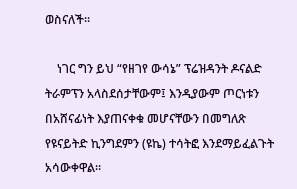ወስናለች።

    ነገር ግን ይህ “የዘገየ ውሳኔ” ፕሬዝዳንት ዶናልድ ትራምፕን አላስደሰታቸውም፤ እንዲያውም ጦርነቱን በአሸናፊነት እያጠናቀቁ መሆናቸውን በመግለጽ የዩናይትድ ኪንግደምን (ዩኬ) ተሳትፎ እንደማይፈልጉት አሳውቀዋል።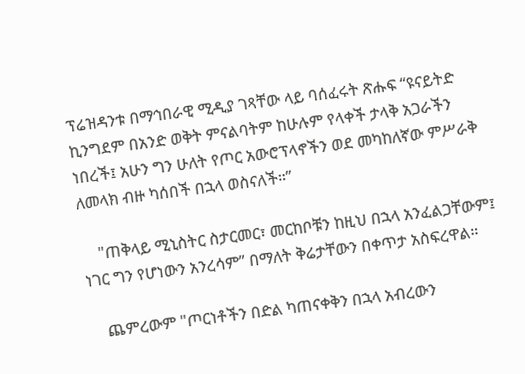ፕሬዝዳንቱ በማኅበራዊ ሚዲያ ገጻቸው ላይ ባሰፈሩት ጽሑፍ “ዩናይትድ ኪንግደም በአንድ ወቅት ምናልባትም ከሁሉም የላቀች ታላቅ አጋራችን ነበረች፤ አሁን ግን ሁለት የጦር አውሮፕላኖችን ወደ መካከለኛው ምሥራቅ ለመላክ ብዙ ካሰበች በኋላ ወስናለች።”

    "ጠቅላይ ሚኒስትር ስታርመር፣ መርከቦቹን ከዚህ በኋላ አንፈልጋቸውም፤ ነገር ግን የሆነውን አንረሳም” በማለት ቅሬታቸውን በቀጥታ አስፍረዋል።

    ጨምረውም "ጦርነቶችን በድል ካጠናቀቅን በኋላ አብረውን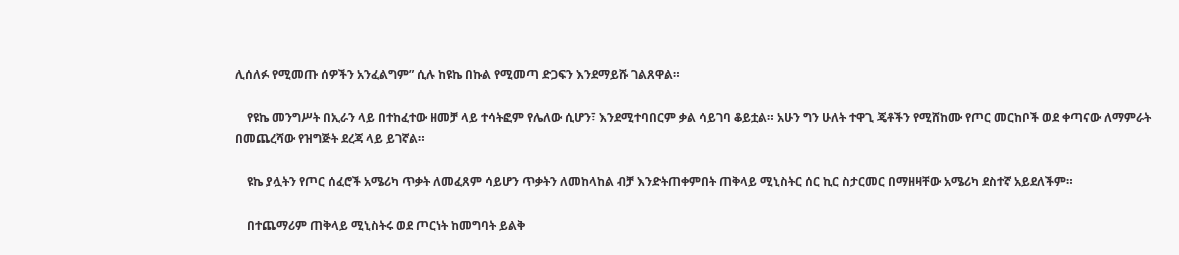ሊሰለፉ የሚመጡ ሰዎችን አንፈልግም” ሲሉ ከዩኬ በኩል የሚመጣ ድጋፍን እንደማይሹ ገልጸዋል።

    የዩኬ መንግሥት በኢራን ላይ በተከፈተው ዘመቻ ላይ ተሳትፎም የሌለው ሲሆን፣ እንደሚተባበርም ቃል ሳይገባ ቆይቷል። አሁን ግን ሁለት ተዋጊ ጄቶችን የሚሸከሙ የጦር መርከቦች ወደ ቀጣናው ለማምራት በመጨረሻው የዝግጅት ደረጃ ላይ ይገኛል።

    ዩኬ ያሏትን የጦር ሰፈሮች አሜሪካ ጥቃት ለመፈጸም ሳይሆን ጥቃትን ለመከላከል ብቻ እንድትጠቀምበት ጠቅላይ ሚኒስትር ሰር ኪር ስታርመር በማዘዛቸው አሜሪካ ደስተኛ አይደለችም።

    በተጨማሪም ጠቅላይ ሚኒስትሩ ወደ ጦርነት ከመግባት ይልቅ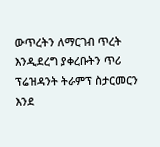ውጥረትን ለማርገብ ጥረት እንዲደረግ ያቀረቡትን ጥሪ ፕሬዝዳንት ትራምፕ ስታርመርን እንደ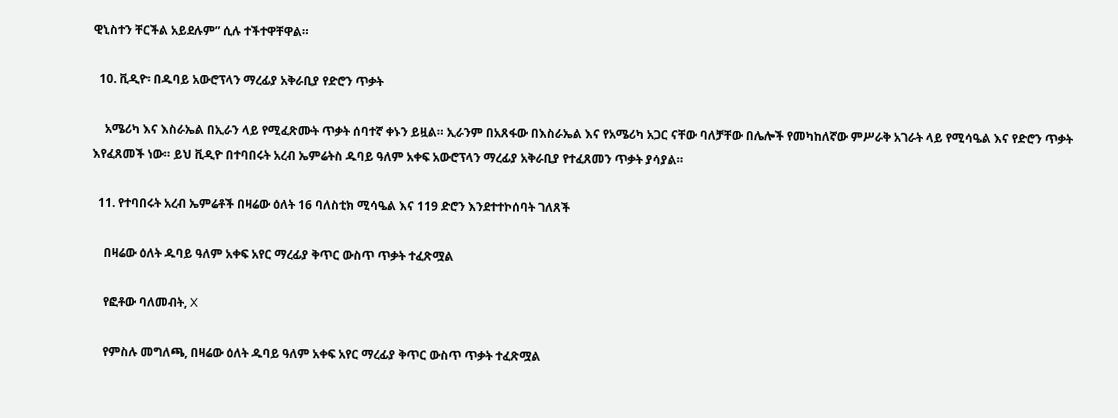ዊኒስተን ቸርችል አይደሉም” ሲሉ ተችተዋቸዋል።

  10. ቪዲዮ፡ በዱባይ አውሮፕላን ማረፊያ አቅራቢያ የድሮን ጥቃት

    አሜሪካ እና እስራኤል በኢራን ላይ የሚፈጽሙት ጥቃት ሰባተኛ ቀኑን ይዟል። ኢራንም በአጸፋው በእስራኤል እና የአሜሪካ አጋር ናቸው ባለቻቸው በሌሎች የመካከለኛው ምሥራቅ አገራት ላይ የሚሳዔል እና የድሮን ጥቃት እየፈጸመች ነው። ይህ ቪዲዮ በተባበሩት አረብ ኤምሬትስ ዱባይ ዓለም አቀፍ አውሮፕላን ማረፊያ አቅራቢያ የተፈጸመን ጥቃት ያሳያል።

  11. የተባበሩት አረብ ኤምሬቶች በዛሬው ዕለት 16 ባለስቲክ ሚሳዔል እና 119 ድሮን እንደተተኮሰባት ገለጸች

    በዛሬው ዕለት ዱባይ ዓለም አቀፍ አየር ማረፊያ ቅጥር ውስጥ ጥቃት ተፈጽሟል

    የፎቶው ባለመብት, X

    የምስሉ መግለጫ, በዛሬው ዕለት ዱባይ ዓለም አቀፍ አየር ማረፊያ ቅጥር ውስጥ ጥቃት ተፈጽሟል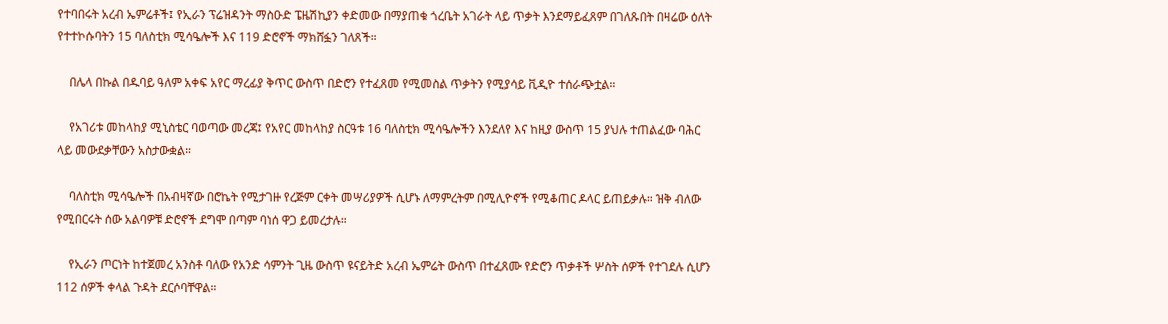የተባበሩት አረብ ኤምሬቶች፤ የኢራን ፕሬዝዳንት ማስዑድ ፔዜሽኪያን ቀድመው በማያጠቁ ጎረቤት አገራት ላይ ጥቃት እንደማይፈጸም በገለጹበት በዛሬው ዕለት የተተኮሱባትን 15 ባለስቲክ ሚሳዔሎች እና 119 ድሮኖች ማክሸፏን ገለጸች።

    በሌላ በኩል በዱባይ ዓለም አቀፍ አየር ማረፊያ ቅጥር ውስጥ በድሮን የተፈጸመ የሚመስል ጥቃትን የሚያሳይ ቪዲዮ ተሰራጭቷል።

    የአገሪቱ መከላከያ ሚኒስቴር ባወጣው መረጃ፤ የአየር መከላከያ ስርዓቱ 16 ባለስቲክ ሚሳዔሎችን እንደለየ እና ከዚያ ውስጥ 15 ያህሉ ተጠልፈው ባሕር ላይ መውደቃቸውን አስታውቋል።

    ባለስቲክ ሚሳዔሎች በአብዛኛው በሮኬት የሚታገዙ የረጅም ርቀት መሣሪያዎች ሲሆኑ ለማምረትም በሚሊዮኖች የሚቆጠር ዶላር ይጠይቃሉ። ዝቅ ብለው የሚበርሩት ሰው አልባዎቹ ድሮኖች ደግሞ በጣም ባነሰ ዋጋ ይመረታሉ።

    የኢራን ጦርነት ከተጀመረ አንስቶ ባለው የአንድ ሳምንት ጊዜ ውስጥ ዩናይትድ አረብ ኤምሬት ውስጥ በተፈጸሙ የድሮን ጥቃቶች ሦስት ሰዎች የተገደሉ ሲሆን 112 ሰዎች ቀላል ጉዳት ደርሶባቸዋል።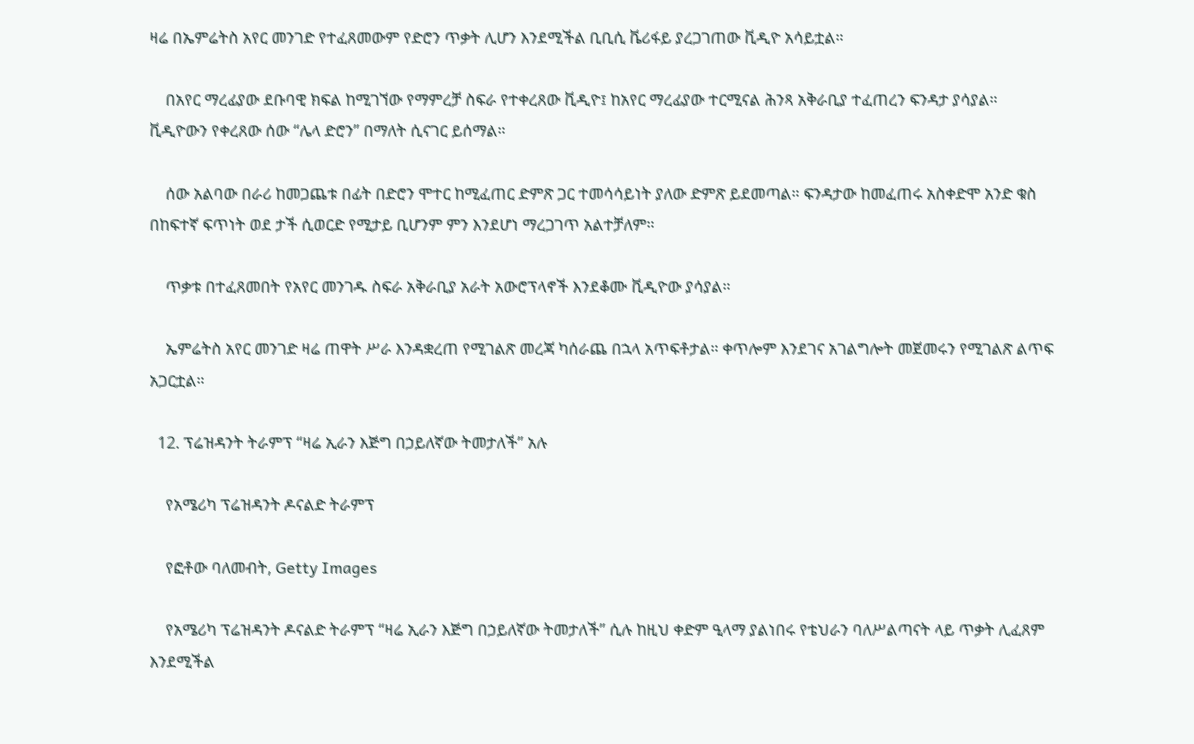ዛሬ በኤምሬትስ አየር መንገድ የተፈጸመውም የድሮን ጥቃት ሊሆን እንደሚችል ቢቢሲ ቬሪፋይ ያረጋገጠው ቪዲዮ አሳይቷል።

    በአየር ማረፊያው ደቡባዊ ክፍል ከሚገኘው የማምረቻ ስፍራ የተቀረጸው ቪዲዮ፤ ከአየር ማረፊያው ተርሚናል ሕንጻ አቅራቢያ ተፈጠረን ፍንዳታ ያሳያል። ቪዲዮውን የቀረጸው ሰው “ሌላ ድሮን” በማለት ሲናገር ይሰማል።

    ሰው አልባው በራሪ ከመጋጨቱ በፊት በድሮን ሞተር ከሚፈጠር ድምጽ ጋር ተመሳሳይነት ያለው ድምጽ ይደመጣል። ፍንዳታው ከመፈጠሩ አስቀድሞ አንድ ቁስ በከፍተኛ ፍጥነት ወደ ታች ሲወርድ የሚታይ ቢሆንም ምን እንደሆነ ማረጋገጥ አልተቻለም።

    ጥቃቱ በተፈጸመበት የአየር መንገዱ ስፍራ አቅራቢያ አራት አውሮፕላኖች እንደቆሙ ቪዲዮው ያሳያል።

    ኤምሬትስ አየር መንገድ ዛሬ ጠዋት ሥራ እንዳቋረጠ የሚገልጽ መረጃ ካሰራጨ በኋላ አጥፍቶታል። ቀጥሎም እንደገና አገልግሎት መጀመሩን የሚገልጽ ልጥፍ አጋርቷል።

  12. ፕሬዝዳንት ትራምፕ “ዛሬ ኢራን እጅግ በኃይለኛው ትመታለች” አሉ

    የአሜሪካ ፕሬዝዳንት ዶናልድ ትራምፕ

    የፎቶው ባለመብት, Getty Images

    የአሜሪካ ፕሬዝዳንት ዶናልድ ትራምፕ “ዛሬ ኢራን እጅግ በኃይለኛው ትመታለች” ሲሉ ከዚህ ቀድም ዒላማ ያልነበሩ የቴህራን ባለሥልጣናት ላይ ጥቃት ሊፈጸም እንደሚችል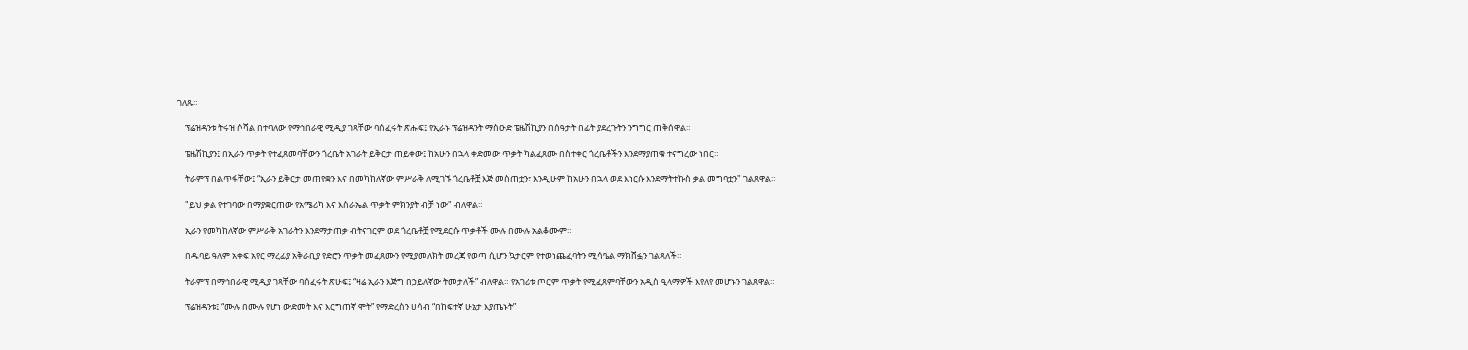ገለጹ።

    ፕሬዝዳንቱ ትሩዝ ሶሻል በተባለው የማኅበራዊ ሚዲያ ገጻቸው ባሰፈሩት ጽሑፍ፤ የኢራኑ ፕሬዝዳንት ማስዑድ ፔዜሽኪያን በሰዓታት በፊት ያደረጉትን ንግግር ጠቅሰዋል።

    ፔዜሽኪያን፤ በኢራን ጥቃት የተፈጸመባቸውን ጎረቤት አገራት ይቅርታ ጠይቀው፤ ከአሁን በኋላ ቀድመው ጥቃት ካልፈጸሙ በስተቀር ጎረቤቶችን እንደማያጠቁ ተናግረው ነበር።

    ትራምፕ በልጥፋቸው፤ “ኢራን ይቅርታ መጠየቋን እና በመካከለኛው ምሥራቅ ለሚገኙ ጎረቤቶቿ እጅ መስጠቷን፣ እንዲሁም ከአሁን በኋላ ወደ እነርሱ እንደማትተኩስ ቃል መግባቷን" ገልጸዋል።

    "ይህ ቃል የተገባው በማያቋርጠው የአሜሪካ እና እስራኤል ጥቃት ምክንያት ብቻ ነው" ብለዋል።

    ኢራን የመካከለኛው ምሥራቅ አገራትን እንደማታጠቃ ብትናገርም ወደ ጎረቤቶቿ የሚደርሱ ጥቃቶች ሙሉ በሙሉ አልቆሙም።

    በዱባይ ዓለም አቀፍ አየር ማረፊያ አቅራቢያ የድሮን ጥቃት መፈጸሙን የሚያመለክት መረጃ የወጣ ሲሆን ኳታርም የተወነጨፈባትን ሚሳዔል ማክሸፏን ገልጻለች።

    ትራምፕ በማኅበራዊ ሚዲያ ገጻቸው ባሰፈሩት ጽሁፍ፤ “ዛሬ ኢራን እጅግ በኃይለኛው ትመታለች” ብለዋል። የአገሪቱ ጦርም ጥቃት የሚፈጸምባቸውን አዲስ ዒላማዎች እየለየ መሆኑን ገልጸዋል።

    ፕሬዝዳንቱ፤ “ሙሉ በሙሉ የሆነ ውድመት እና እርግጠኛ ሞት” የማድረስን ሀሳብ “በከፍተኛ ሁኔታ እያጤኑት”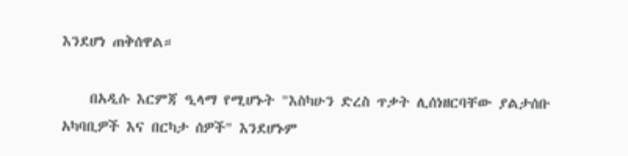እንደሆነ ጠቅሰዋል።

    በአዲሱ እርምጃ ዒላማ የሚሆኑት "እስካሁን ድረስ ጥቃት ሊሰነዘርባቸው ያልታሰቡ አካባቢዎች እና በርካታ ሰዎች" እንደሆኑም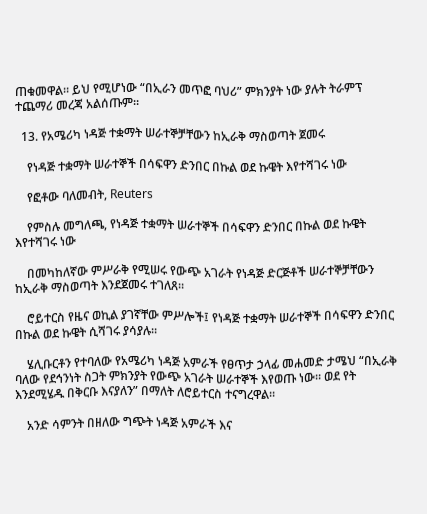ጠቁመዋል። ይህ የሚሆነው “በኢራን መጥፎ ባህሪ” ምክንያት ነው ያሉት ትራምፕ ተጨማሪ መረጃ አልሰጡም።

  13. የአሜሪካ ነዳጅ ተቋማት ሠራተኞቻቸውን ከኢራቅ ማስወጣት ጀመሩ

    የነዳጅ ተቋማት ሠራተኞች በሳፍዋን ድንበር በኩል ወደ ኩዌት እየተሻገሩ ነው

    የፎቶው ባለመብት, Reuters

    የምስሉ መግለጫ, የነዳጅ ተቋማት ሠራተኞች በሳፍዋን ድንበር በኩል ወደ ኩዌት እየተሻገሩ ነው

    በመካከለኛው ምሥራቅ የሚሠሩ የውጭ አገራት የነዳጅ ድርጅቶች ሠራተኞቻቸውን ከኢራቅ ማስወጣት እንደጀመሩ ተገለጸ።

    ሮይተርስ የዜና ወኪል ያገኛቸው ምሥሎች፤ የነዳጅ ተቋማት ሠራተኞች በሳፍዋን ድንበር በኩል ወደ ኩዌት ሲሻገሩ ያሳያሉ።

    ሄሊቡርቶን የተባለው የአሜሪካ ነዳጅ አምራች የፀጥታ ኃላፊ መሐመድ ታሜህ “በኢራቅ ባለው የደኅንነት ስጋት ምክንያት የውጭ አገራት ሠራተኞች እየወጡ ነው። ወደ የት እንደሚሄዱ በቅርቡ እናያለን” በማለት ለሮይተርስ ተናግረዋል።

    አንድ ሳምንት በዘለው ግጭት ነዳጅ አምራች እና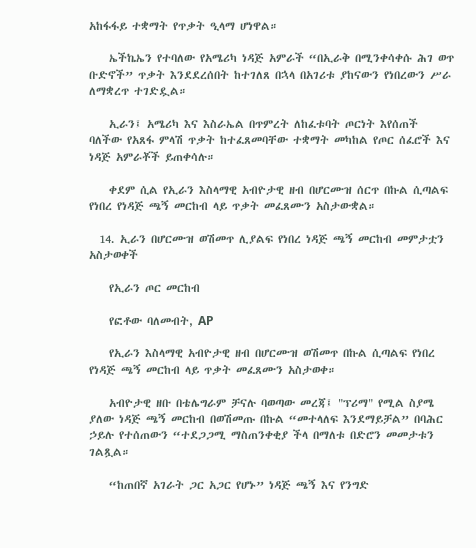አከፋፋይ ተቋማት የጥቃት ዒላማ ሆነዋል።

    ኤችኬኤን የተባለው የአሜሪካ ነዳጅ አምራች “በኢራቅ በሚንቀሳቀሱ ሕገ ወጥ ቡድኖች” ጥቃት እንደደረሰበት ከተገለጸ በኋላ በአገሪቱ ያከናውን የነበረውን ሥራ ለማቋረጥ ተገድዷል።

    ኢራን፤ አሜሪካ እና እስራኤል በጥምረት ለከፈቱባት ጦርነት እየሰጠች ባለችው የአጸፋ ምላሽ ጥቃት ከተፈጸመባቸው ተቋማት መካከል የጦር ሰፈሮች እና ነዳጅ አምራቾች ይጠቀሳሉ።

    ቀደም ሲል የኢራን እስላማዊ አብዮታዊ ዘብ በሆርሙዝ ሰርጥ በኩል ሲጣልፍ የነበረ የነዳጅ ጫኝ መርከብ ላይ ጥቃት መፈጸሙን አስታውቋል።

  14. ኢራን በሆርሙዝ ወሽመጥ ሊያልፍ የነበረ ነዳጅ ጫኝ መርከብ መምታቷን አስታወቀች

    የኢራን ጦር መርከብ

    የፎቶው ባለመብት, AP

    የኢራን እስላማዊ አብዮታዊ ዘብ በሆርሙዝ ወሽመጥ በኩል ሲጣልፍ የነበረ የነዳጅ ጫኝ መርከብ ላይ ጥቃት መፈጸሙን አስታወቀ።

    አብዮታዊ ዘቡ በቴሌግራም ቻናሉ ባወጣው መረጃ፤ "ፕሪማ" የሚል ስያሜ ያለው ነዳጅ ጫኝ መርከብ በወሽመጡ በኩል “መተላለፍ እንደማይቻል” በባሕር ኃይሉ የተሰጠውን “ተደጋጋሚ ማስጠንቀቂያ ችላ በማለቱ በድሮን መመታቱን ገልጿል።

    “ከጠበኛ አገራት ጋር አጋር የሆኑ” ነዳጅ ጫኝ እና የንግድ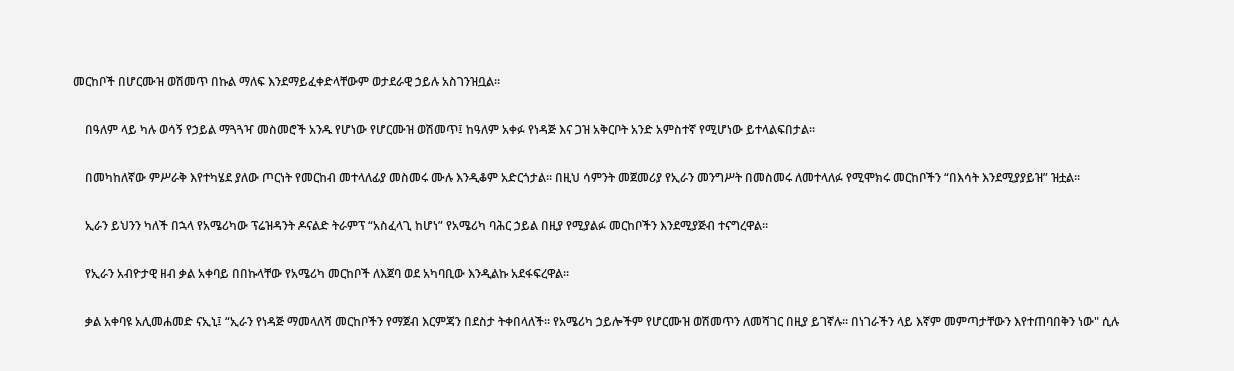መርከቦች በሆርሙዝ ወሽመጥ በኩል ማለፍ እንደማይፈቀድላቸውም ወታደራዊ ኃይሉ አስገንዝቧል።

    በዓለም ላይ ካሉ ወሳኝ የኃይል ማጓጓዣ መስመሮች አንዱ የሆነው የሆርሙዝ ወሽመጥ፤ ከዓለም አቀፉ የነዳጅ እና ጋዝ አቅርቦት አንድ አምስተኛ የሚሆነው ይተላልፍበታል።

    በመካከለኛው ምሥራቅ እየተካሄደ ያለው ጦርነት የመርከብ መተላለፊያ መስመሩ ሙሉ እንዲቆም አድርጎታል። በዚህ ሳምንት መጀመሪያ የኢራን መንግሥት በመስመሩ ለመተላለፉ የሚሞክሩ መርከቦችን “በእሳት እንደሚያያይዝ” ዝቷል።

    ኢራን ይህንን ካለች በኋላ የአሜሪካው ፕሬዝዳንት ዶናልድ ትራምፕ “አስፈላጊ ከሆነ” የአሜሪካ ባሕር ኃይል በዚያ የሚያልፉ መርከቦችን እንደሚያጅብ ተናግረዋል።

    የኢራን አብዮታዊ ዘብ ቃል አቀባይ በበኩላቸው የአሜሪካ መርከቦች ለእጀባ ወደ አካባቢው እንዲልኩ አደፋፍረዋል።

    ቃል አቀባዩ አሊመሐመድ ናኢኒ፤ “ኢራን የነዳጅ ማመላለሻ መርከቦችን የማጀብ እርምጃን በደስታ ትቀበላለች። የአሜሪካ ኃይሎችም የሆርሙዝ ወሽመጥን ለመሻገር በዚያ ይገኛሉ። በነገራችን ላይ እኛም መምጣታቸውን እየተጠባበቅን ነው" ሲሉ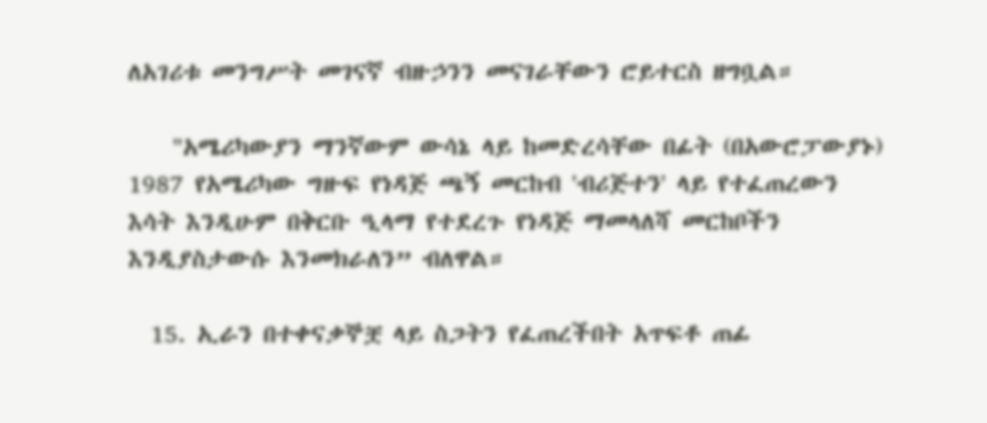ለአገሪቱ መንግሥት መገናኛ ብዙኃንን መናገራቸውን ሮይተርስ ዘግቧል።

    "አሜሪካውያን ማንኛውም ውሳኔ ላይ ከመድረሳቸው በፊት (በአውሮፓውያኑ) 1987 የአሜሪካው ግዙፍ የነዳጅ ጫኝ መርከብ 'ብሪጅተን' ላይ የተፈጠረውን እሳት እንዲሁም በቅርቡ ዒላማ የተደረጉ የነዳጅ ማመላለሻ መርከቦችን እንዲያስታውሱ እንመክራለን” ብለዋል።

  15. ኢራን በተቀናቃኞቿ ላይ ስጋትን የፈጠረችበት አጥፍቶ ጠፊ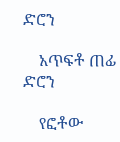ድሮን

    አጥፍቶ ጠፊ ድሮን

    የፎቶው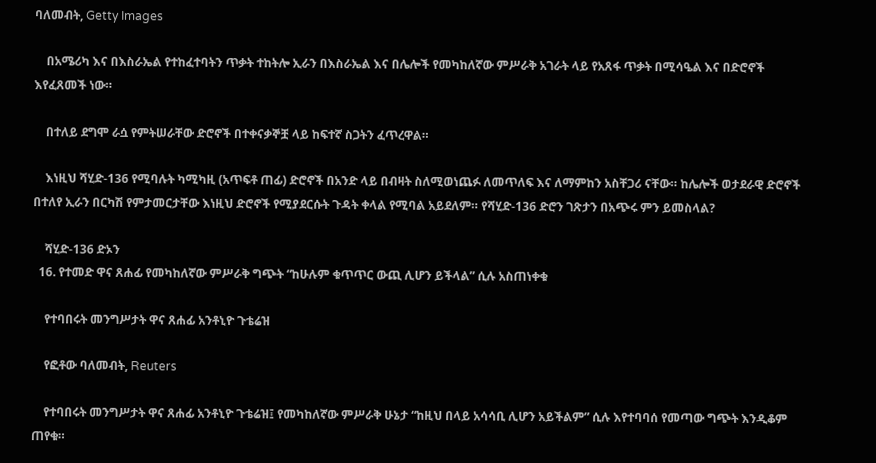ባለመብት, Getty Images

    በአሜሪካ እና በእስራኤል የተከፈተባትን ጥቃት ተከትሎ ኢራን በእስራኤል እና በሌሎች የመካከለኛው ምሥራቅ አገራት ላይ የአጸፋ ጥቃት በሚሳዔል እና በድሮኖች እየፈጸመች ነው።

    በተለይ ደግሞ ራሷ የምትሠራቸው ድሮኖች በተቀናቃኞቿ ላይ ከፍተኛ ስጋትን ፈጥረዋል።

    እነዚህ ሻሂድ-136 የሚባሉት ካሚካዚ (አጥፍቶ ጠፊ) ድሮኖች በአንድ ላይ በብዛት ስለሚወነጨፉ ለመጥለፍ እና ለማምከን አስቸጋሪ ናቸው። ከሌሎች ወታደራዊ ድሮኖች በተለየ ኢራን በርካሽ የምታመርታቸው እነዚህ ድሮኖች የሚያደርሱት ጉዳት ቀላል የሚባል አይደለም። የሻሂድ-136 ድሮን ገጽታን በአጭሩ ምን ይመስላል?

    ሻሂድ-136 ድኦን
  16. የተመድ ዋና ጸሐፊ የመካከለኛው ምሥራቅ ግጭት “ከሁሉም ቁጥጥር ውጪ ሊሆን ይችላል” ሲሉ አስጠነቀቁ

    የተባበሩት መንግሥታት ዋና ጸሐፊ አንቶኒዮ ጉቴሬዝ

    የፎቶው ባለመብት, Reuters

    የተባበሩት መንግሥታት ዋና ጸሐፊ አንቶኒዮ ጉቴሬዝ፤ የመካከለኛው ምሥራቅ ሁኔታ “ከዚህ በላይ አሳሳቢ ሊሆን አይችልም” ሲሉ እየተባባሰ የመጣው ግጭት እንዲቆም ጠየቁ።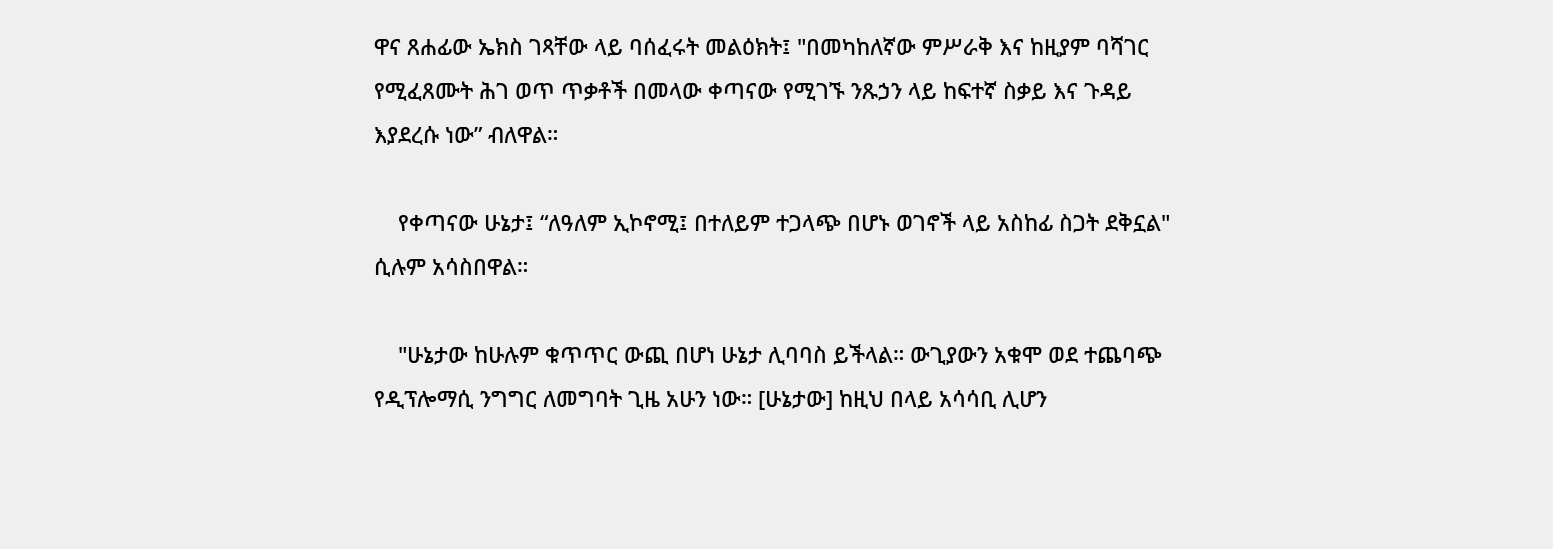ዋና ጸሐፊው ኤክስ ገጻቸው ላይ ባሰፈሩት መልዕክት፤ "በመካከለኛው ምሥራቅ እና ከዚያም ባሻገር የሚፈጸሙት ሕገ ወጥ ጥቃቶች በመላው ቀጣናው የሚገኙ ንጹኃን ላይ ከፍተኛ ስቃይ እና ጉዳይ እያደረሱ ነው” ብለዋል።

    የቀጣናው ሁኔታ፤ “ለዓለም ኢኮኖሚ፤ በተለይም ተጋላጭ በሆኑ ወገኖች ላይ አስከፊ ስጋት ደቅኗል" ሲሉም አሳስበዋል።

    "ሁኔታው ከሁሉም ቁጥጥር ውጪ በሆነ ሁኔታ ሊባባስ ይችላል። ውጊያውን አቁሞ ወደ ተጨባጭ የዲፕሎማሲ ንግግር ለመግባት ጊዜ አሁን ነው። [ሁኔታው] ከዚህ በላይ አሳሳቢ ሊሆን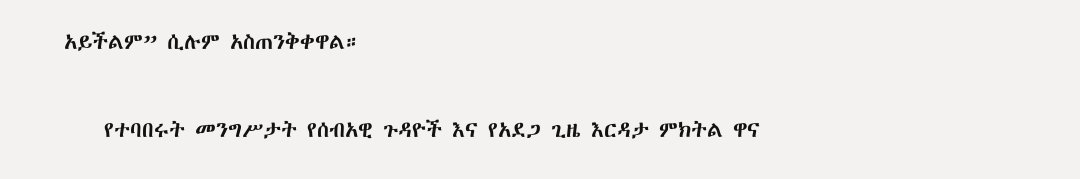አይችልም” ሲሉም አስጠንቅቀዋል።

    የተባበሩት መንግሥታት የሰብአዊ ጉዳዮች እና የአደጋ ጊዜ እርዳታ ምክትል ዋና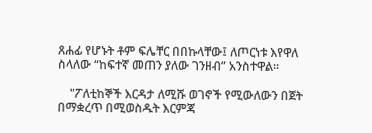ጸሐፊ የሆኑት ቶም ፍሌቸር በበኩላቸው፤ ለጦርነቱ እየዋለ ስላለው “ከፍተኛ መጠን ያለው ገንዘብ” አንስተዋል።

    "ፖለቲከኞች እርዳታ ለሚሹ ወገኖች የሚውለውን በጀት በማቋረጥ በሚወስዱት እርምጃ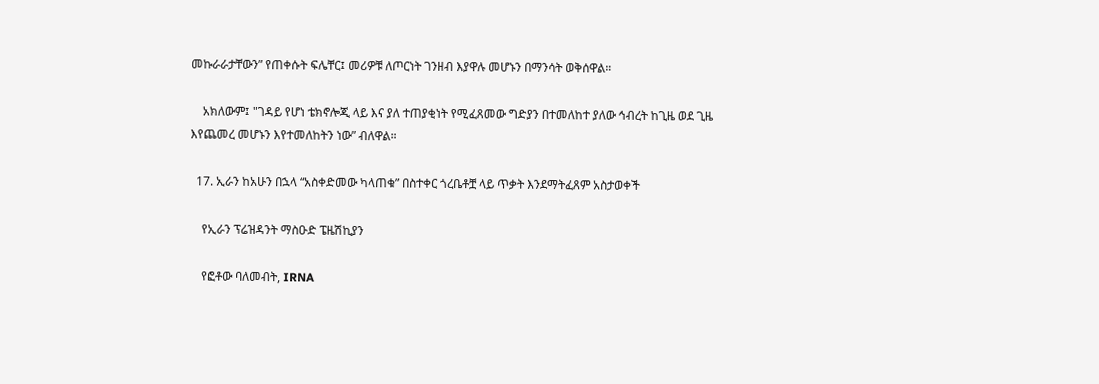መኩራራታቸውን” የጠቀሱት ፍሌቸር፤ መሪዎቹ ለጦርነት ገንዘብ እያዋሉ መሆኑን በማንሳት ወቅሰዋል።

    አክለውም፤ "ገዳይ የሆነ ቴክኖሎጂ ላይ እና ያለ ተጠያቂነት የሚፈጸመው ግድያን በተመለከተ ያለው ኅብረት ከጊዜ ወደ ጊዜ እየጨመረ መሆኑን እየተመለከትን ነው” ብለዋል።

  17. ኢራን ከአሁን በኋላ “አስቀድመው ካላጠቁ” በስተቀር ጎረቤቶቿ ላይ ጥቃት እንደማትፈጸም አስታወቀች

    የኢራን ፕሬዝዳንት ማስዑድ ፔዜሽኪያን

    የፎቶው ባለመብት, IRNA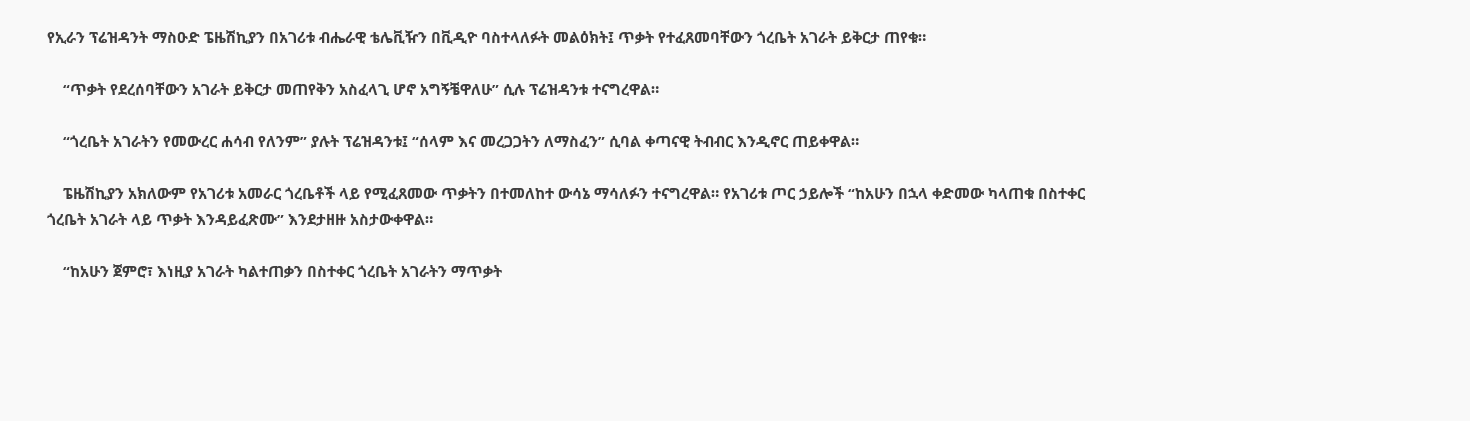የኢራን ፕሬዝዳንት ማስዑድ ፔዜሽኪያን በአገሪቱ ብሔራዊ ቴሌቪዥን በቪዲዮ ባስተላለፉት መልዕክት፤ ጥቃት የተፈጸመባቸውን ጎረቤት አገራት ይቅርታ ጠየቁ።

    “ጥቃት የደረሰባቸውን አገራት ይቅርታ መጠየቅን አስፈላጊ ሆኖ አግኝቼዋለሁ” ሲሉ ፕሬዝዳንቱ ተናግረዋል።

    “ጎረቤት አገራትን የመውረር ሐሳብ የለንም” ያሉት ፕሬዝዳንቱ፤ “ሰላም እና መረጋጋትን ለማስፈን” ሲባል ቀጣናዊ ትብብር እንዲኖር ጠይቀዋል።

    ፔዜሽኪያን አክለውም የአገሪቱ አመራር ጎረቤቶች ላይ የሚፈጸመው ጥቃትን በተመለከተ ውሳኔ ማሳለፉን ተናግረዋል። የአገሪቱ ጦር ኃይሎች “ከአሁን በኋላ ቀድመው ካላጠቁ በስተቀር ጎረቤት አገራት ላይ ጥቃት እንዳይፈጽሙ” እንደታዘዙ አስታውቀዋል።

    “ከአሁን ጀምሮ፣ እነዚያ አገራት ካልተጠቃን በስተቀር ጎረቤት አገራትን ማጥቃት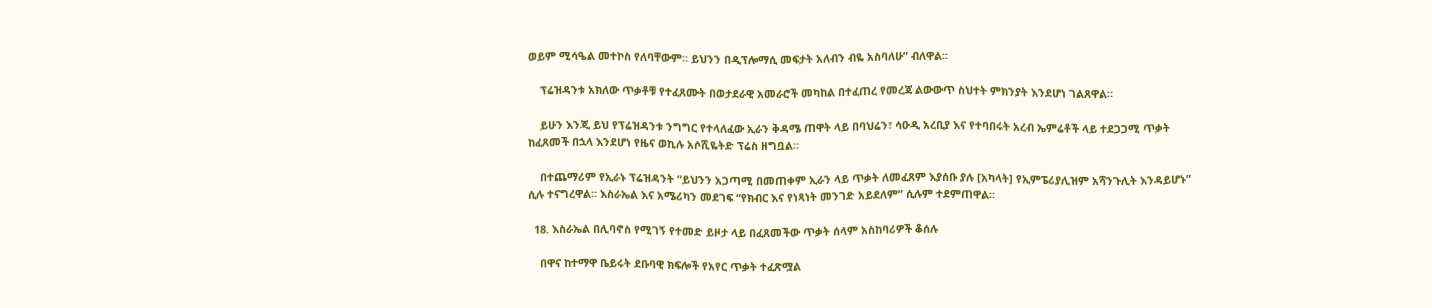ወይም ሚሳዔል መተኮስ የለባቸውም። ይህንን በዲፕሎማሲ መፍታት አለብን ብዬ አስባለሁ” ብለዋል።

    ፕሬዝዳንቱ አክለው ጥቃቶቹ የተፈጸሙት በወታደራዊ አመራሮች መካከል በተፈጠረ የመረጃ ልውውጥ ስህተት ምክንያት እንደሆነ ገልጸዋል።

    ይሁን እንጂ ይህ የፕሬዝዳንቱ ንግግር የተላለፈው ኢራን ቅዳሜ ጠዋት ላይ በባህሬን፣ ሳዑዲ አረቢያ እና የተባበሩት አረብ ኤምሬቶች ላይ ተደጋጋሚ ጥቃት ከፈጸመች በኋላ እንደሆነ የዜና ወኪሉ አሶሺዬትድ ፕሬስ ዘግቧል።

    በተጨማሪም የኢራኑ ፕሬዝዳንት “ይህንን አጋጣሚ በመጠቀም ኢራን ላይ ጥቃት ለመፈጸም እያሰቡ ያሉ [አካላት] የኢምፔሪያሊዝም አሻንጉሊት እንዳይሆኑ” ሲሉ ተናግረዋል። እስራኤል እና አሜሪካን መደገፍ “የክብር እና የነጻነት መንገድ አይደለም” ሲሉም ተደምጠዋል።

  18. እስራኤል በሊባኖስ የሚገኝ የተመድ ይዞታ ላይ በፈጸመችው ጥቃት ሰላም አስከባሪዎች ቆሰሉ

    በዋና ከተማዋ ቤይሩት ደቡባዊ ክፍሎች የአየር ጥቃት ተፈጽሟል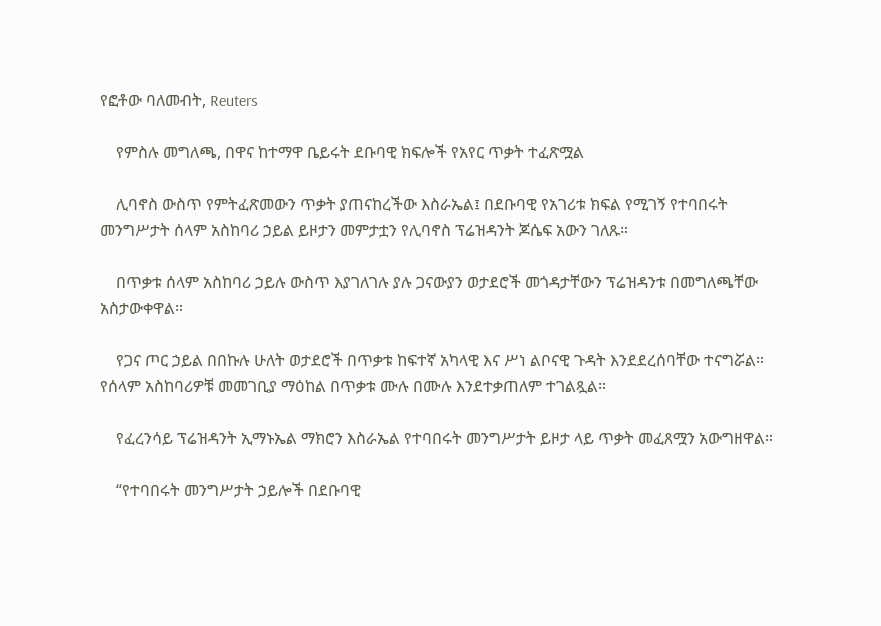የፎቶው ባለመብት, Reuters

    የምስሉ መግለጫ, በዋና ከተማዋ ቤይሩት ደቡባዊ ክፍሎች የአየር ጥቃት ተፈጽሟል

    ሊባኖስ ውስጥ የምትፈጽመውን ጥቃት ያጠናከረችው እስራኤል፤ በደቡባዊ የአገሪቱ ክፍል የሚገኝ የተባበሩት መንግሥታት ሰላም አስከባሪ ኃይል ይዞታን መምታቷን የሊባኖስ ፕሬዝዳንት ጆሴፍ አውን ገለጹ።

    በጥቃቱ ሰላም አስከባሪ ኃይሉ ውስጥ እያገለገሉ ያሉ ጋናውያን ወታደሮች መጎዳታቸውን ፕሬዝዳንቱ በመግለጫቸው አስታውቀዋል።

    የጋና ጦር ኃይል በበኩሉ ሁለት ወታደሮች በጥቃቱ ከፍተኛ አካላዊ እና ሥነ ልቦናዊ ጉዳት እንደደረሰባቸው ተናግሯል። የሰላም አስከባሪዎቹ መመገቢያ ማዕከል በጥቃቱ ሙሉ በሙሉ እንደተቃጠለም ተገልጿል።

    የፈረንሳይ ፕሬዝዳንት ኢማኑኤል ማክሮን እስራኤል የተባበሩት መንግሥታት ይዞታ ላይ ጥቃት መፈጸሟን አውግዘዋል።

    “የተባበሩት መንግሥታት ኃይሎች በደቡባዊ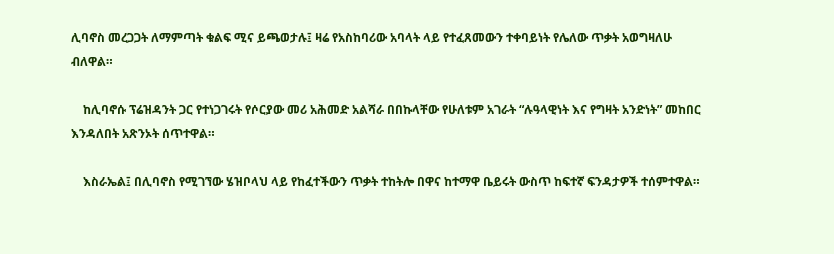ሊባኖስ መረጋጋት ለማምጣት ቁልፍ ሚና ይጫወታሉ፤ ዛሬ የአስከባሪው አባላት ላይ የተፈጸመውን ተቀባይነት የሌለው ጥቃት አወግዛለሁ ብለዋል።

    ከሊባኖሱ ፕሬዝዳንት ጋር የተነጋገሩት የሶርያው መሪ አሕመድ አልሻራ በበኩላቸው የሁለቱም አገራት “ሉዓላዊነት እና የግዛት አንድነት” መከበር እንዳለበት አጽንኦት ሰጥተዋል።

    እስራኤል፤ በሊባኖስ የሚገኘው ሄዝቦላህ ላይ የከፈተችውን ጥቃት ተከትሎ በዋና ከተማዋ ቤይሩት ውስጥ ከፍተኛ ፍንዳታዎች ተሰምተዋል።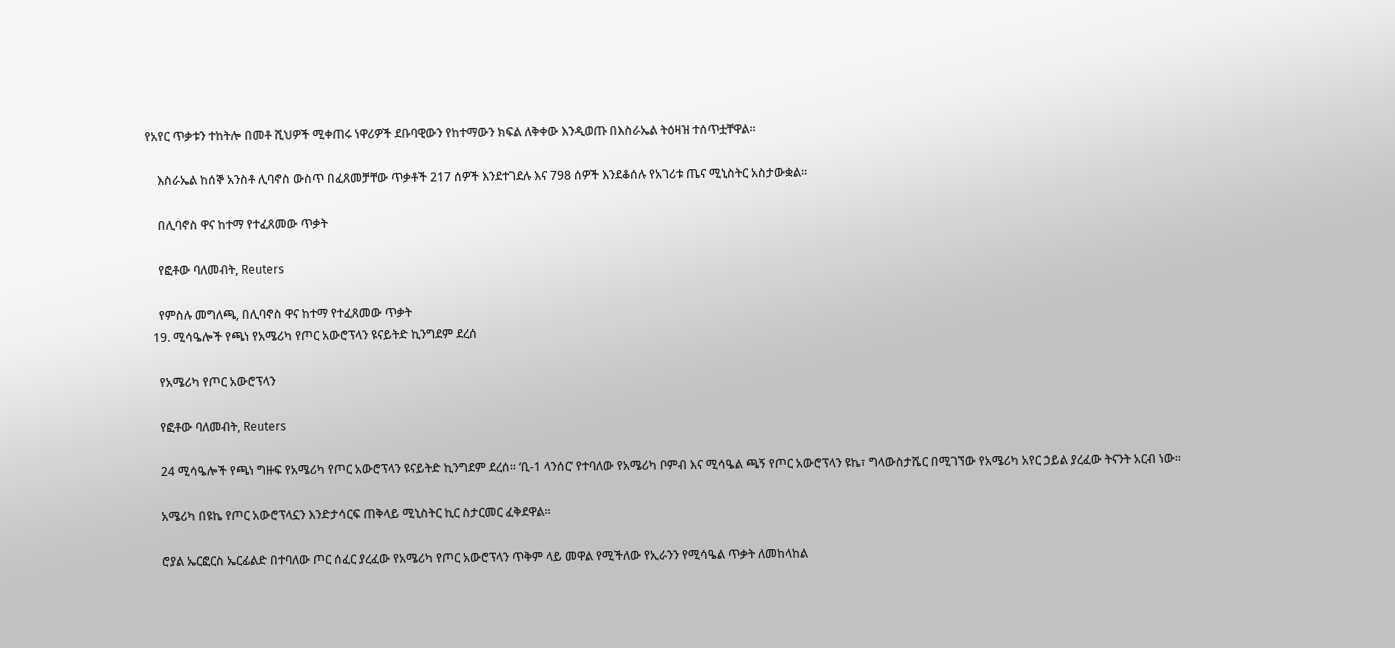የአየር ጥቃቱን ተከትሎ በመቶ ሺህዎች ሚቀጠሩ ነዋሪዎች ደቡባዊውን የከተማውን ክፍል ለቅቀው እንዲወጡ በእስራኤል ትዕዛዝ ተሰጥቷቸዋል።

    እስራኤል ከሰኞ አንስቶ ሊባኖስ ውስጥ በፈጸመቻቸው ጥቃቶች 217 ሰዎች እንደተገደሉ እና 798 ሰዎች እንደቆሰሉ የአገሪቱ ጤና ሚኒስትር አስታውቋል።

    በሊባኖስ ዋና ከተማ የተፈጸመው ጥቃት

    የፎቶው ባለመብት, Reuters

    የምስሉ መግለጫ, በሊባኖስ ዋና ከተማ የተፈጸመው ጥቃት
  19. ሚሳዔሎች የጫነ የአሜሪካ የጦር አውሮፕላን ዩናይትድ ኪንግደም ደረሰ

    የአሜሪካ የጦር አውሮፕላን

    የፎቶው ባለመብት, Reuters

    24 ሚሳዔሎች የጫነ ግዙፍ የአሜሪካ የጦር አውሮፕላን ዩናይትድ ኪንግደም ደረሰ። ‘ቢ-1 ላንሰር’ የተባለው የአሜሪካ ቦምብ እና ሚሳዔል ጫኝ የጦር አውሮፕላን ዩኬ፣ ግላውስታሼር በሚገኘው የአሜሪካ አየር ኃይል ያረፈው ትናንት አርብ ነው።

    አሜሪካ በዩኬ የጦር አውሮፕላኗን እንድታሳርፍ ጠቅላይ ሚኒስትር ኪር ስታርመር ፈቅደዋል።

    ሮያል ኤርፎርስ ኤርፊልድ በተባለው ጦር ሰፈር ያረፈው የአሜሪካ የጦር አውሮፕላን ጥቅም ላይ መዋል የሚችለው የኢራንን የሚሳዔል ጥቃት ለመከላከል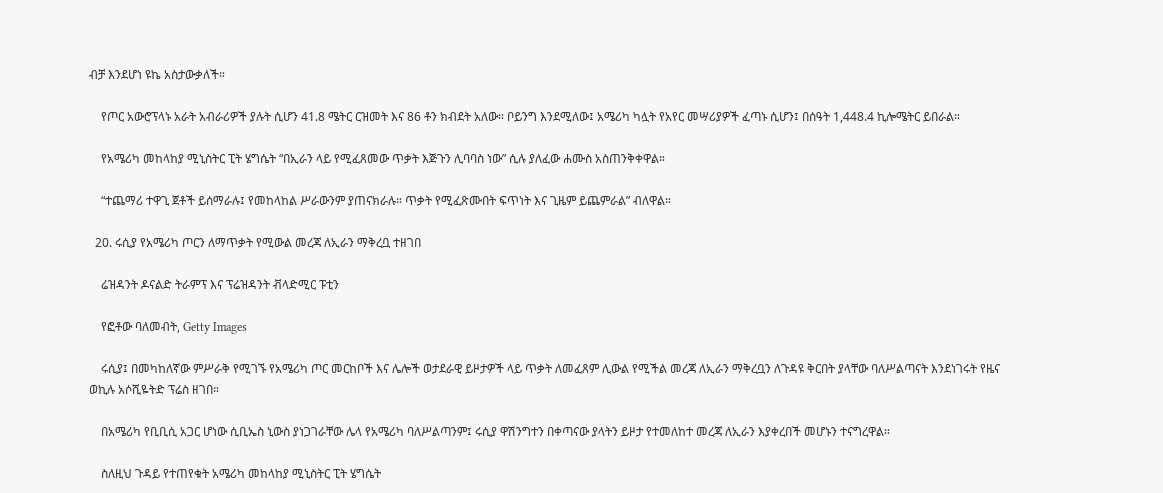ብቻ እንደሆነ ዩኬ አስታውቃለች።

    የጦር አውሮፕላኑ አራት አብራሪዎች ያሉት ሲሆን 41.8 ሜትር ርዝመት እና 86 ቶን ክብደት አለው። ቦይንግ እንደሚለው፤ አሜሪካ ካሏት የአየር መሣሪያዎች ፈጣኑ ሲሆን፤ በሰዓት 1,448.4 ኪሎሜትር ይበራል።

    የአሜሪካ መከላከያ ሚኒስትር ፒት ሄግሴት “በኢራን ላይ የሚፈጸመው ጥቃት እጅጉን ሊባባስ ነው” ሲሉ ያለፈው ሐሙስ አስጠንቅቀዋል።

    “ተጨማሪ ተዋጊ ጀቶች ይሰማራሉ፤ የመከላከል ሥራውንም ያጠናክራሉ። ጥቃት የሚፈጽሙበት ፍጥነት እና ጊዜም ይጨምራል” ብለዋል።

  20. ሩሲያ የአሜሪካ ጦርን ለማጥቃት የሚውል መረጃ ለኢራን ማቅረቧ ተዘገበ

    ሬዝዳንት ዶናልድ ትራምፕ እና ፕሬዝዳንት ቭላድሚር ፑቲን

    የፎቶው ባለመብት, Getty Images

    ሩሲያ፤ በመካከለኛው ምሥራቅ የሚገኙ የአሜሪካ ጦር መርከቦች እና ሌሎች ወታደራዊ ይዞታዎች ላይ ጥቃት ለመፈጸም ሊውል የሚችል መረጃ ለኢራን ማቅረቧን ለጉዳዩ ቅርበት ያላቸው ባለሥልጣናት እንደነገሩት የዜና ወኪሉ አሶሺዬትድ ፕሬስ ዘገበ።

    በአሜሪካ የቢቢሲ አጋር ሆነው ሲቢኤስ ኒውስ ያነጋገራቸው ሌላ የአሜሪካ ባለሥልጣንም፤ ሩሲያ ዋሽንግተን በቀጣናው ያላትን ይዞታ የተመለከተ መረጃ ለኢራን እያቀረበች መሆኑን ተናግረዋል።

    ስለዚህ ጉዳይ የተጠየቁት አሜሪካ መከላከያ ሚኒስትር ፒት ሄግሴት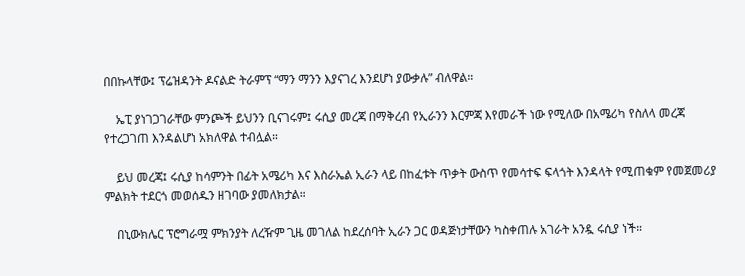በበኩላቸው፤ ፕሬዝዳንት ዶናልድ ትራምፕ “ማን ማንን እያናገረ እንደሆነ ያውቃሉ” ብለዋል።

    ኤፒ ያነገጋገራቸው ምንጮች ይህንን ቢናገሩም፤ ሩሲያ መረጃ በማቅረብ የኢራንን እርምጃ እየመራች ነው የሚለው በአሜሪካ የስለላ መረጃ የተረጋገጠ እንዳልሆነ አክለዋል ተብሏል።

    ይህ መረጃ፤ ሩሲያ ከሳምንት በፊት አሜሪካ እና እስራኤል ኢራን ላይ በከፈቱት ጥቃት ውስጥ የመሳተፍ ፍላጎት እንዳላት የሚጠቁም የመጀመሪያ ምልክት ተደርጎ መወሰዱን ዘገባው ያመለክታል።

    በኒውክሌር ፕሮግራሟ ምክንያት ለረዥም ጊዜ መገለል ከደረሰባት ኢራን ጋር ወዳጅነታቸውን ካስቀጠሉ አገራት አንዷ ሩሲያ ነች።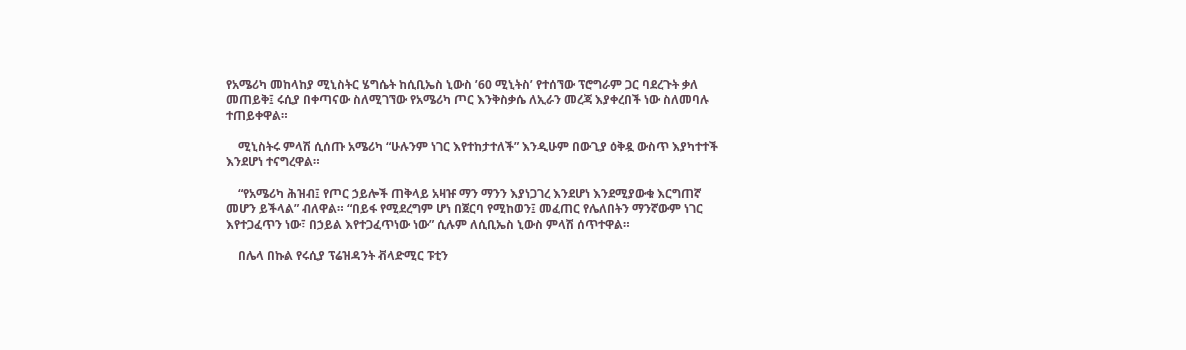የአሜሪካ መከላከያ ሚኒስትር ሄግሴት ከሲቢኤስ ኒውስ ’60 ሚኒትስ’ የተሰኘው ፕሮግራም ጋር ባደረጉት ቃለ መጠይቅ፤ ሩሲያ በቀጣናው ስለሚገኘው የአሜሪካ ጦር እንቅስቃሴ ለኢራን መረጃ እያቀረበች ነው ስለመባሉ ተጠይቀዋል።

    ሚኒስትሩ ምላሽ ሲሰጡ አሜሪካ “ሁሉንም ነገር እየተከታተለች” እንዲሁም በውጊያ ዕቅዷ ውስጥ እያካተተች እንደሆነ ተናግረዋል።

    “የአሜሪካ ሕዝብ፤ የጦር ኃይሎች ጠቅላይ አዛዡ ማን ማንን እያነጋገረ እንደሆነ እንደሚያውቁ እርግጠኛ መሆን ይችላል” ብለዋል። “በይፋ የሚደረግም ሆነ በጀርባ የሚከወን፤ መፈጠር የሌለበትን ማንኛውም ነገር እየተጋፈጥን ነው፣ በኃይል እየተጋፈጥነው ነው” ሲሉም ለሲቢኤስ ኒውስ ምላሽ ሰጥተዋል።

    በሌላ በኩል የሩሲያ ፕሬዝዳንት ቭላድሚር ፑቲን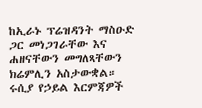ከኢራኑ ፕሬዝዳንት ማስዑድ ጋር መነጋገራቸው እና ሐዘናቸውን መግለጻቸውን ክሬምሊን አስታውቋል። ሩሲያ የኃይል እርምጃዎች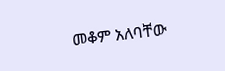መቆም አለባቸው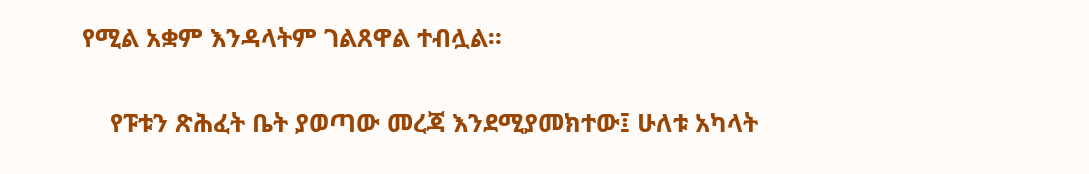የሚል አቋም እንዳላትም ገልጸዋል ተብሏል።

    የፑቱን ጽሕፈት ቤት ያወጣው መረጃ እንደሚያመክተው፤ ሁለቱ አካላት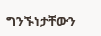ግንኙነታቸውን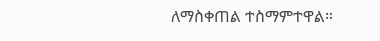ለማስቀጠል ተስማምተዋል።